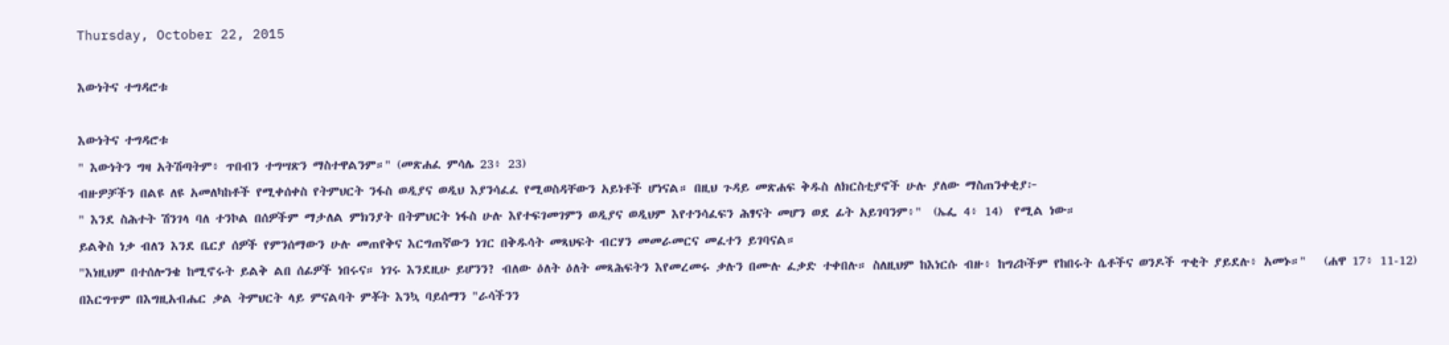Thursday, October 22, 2015

እውነትና ተግዳሮቱ

እውነትና ተግዳሮቱ
" እውነትን ግዛ አትሽጣትም፥ ጥበብን ተግሣጽን ማስተዋልንም።" (መጽሐፈ ምሳሌ 23፥ 23)
ብዙዎቻችን በልዩ ለዩ አመለካከቶች የሚቀሰቀስ የትምህርት ንፋስ ወዲያና ወዲህ እያንሳፈፈ የሚወስዳቸውን አይነቶች ሆነናል። በዚህ ጉዳይ መጽሐፍ ቅዱስ ለክርስቲያኖች ሁሉ ያለው ማስጠንቀቂያ፦
" እንደ ስሕተት ሽንገላ ባለ ተንኮል በሰዎችም ማታለል ምክንያት በትምህርት ነፋስ ሁሉ እየተፍገመገምን ወዲያና ወዲህም እየተንሳፈፍን ሕፃናት መሆን ወደ ፊት አይገባንም፥"  (ኤፌ 4፥ 14)  የሚል ነው።
ይልቅስ ነቃ ብለን እንደ ቤርያ ሰዎች የምንሰማውን ሁሉ መጠየቅና እርግጠኛውን ነገር በቅዱሳት መጻህፍት ብርሃን መመራመርና መፈተን ይገባናል።
"እነዚህም በተሰሎንቄ ከሚኖሩት ይልቅ ልበ ሰፊዎች ነበሩና። ነገሩ እንደዚሁ ይሆንን? ብለው ዕለት ዕለት መጻሕፍትን እየመረመሩ ቃሉን በሙሉ ፈቃድ ተቀበሉ። ስለዚህም ከእነርሱ ብዙ፥ ከግሪኮችም የከበሩት ሴቶችና ወንዶች ጥቂት ያይደሉ፥ አመኑ።"   (ሐዋ 17፥ 11-12)
በእርግጥም በእግዚአብሔር ቃል ትምህርት ላይ ምናልባት ምቾት እንኳ ባይሰማን "ራሳችንን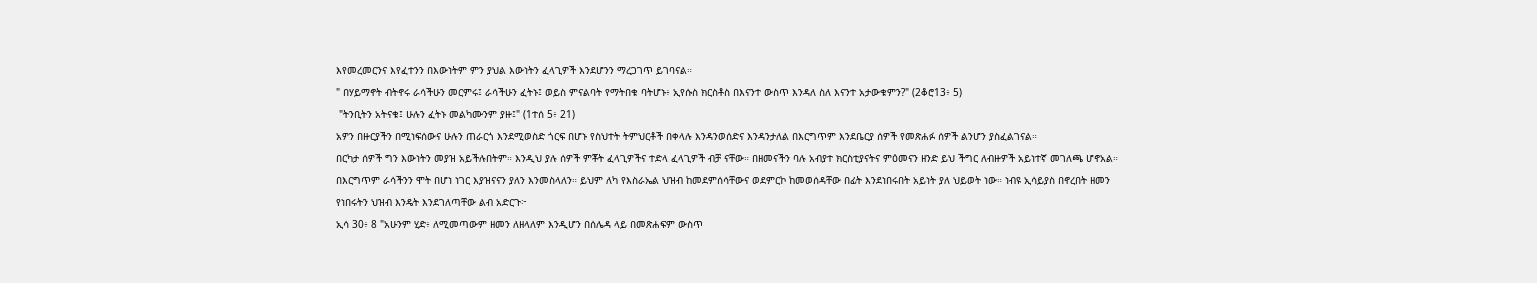እየመረመርንና እየፈተንን በእውነትም ምን ያህል እውነትን ፈላጊዎች እንደሆንን ማረጋገጥ ይገባናል።
" በሃይማኖት ብትኖሩ ራሳችሁን መርምሩ፤ ራሳችሁን ፈትኑ፤ ወይስ ምናልባት የማትበቁ ባትሆኑ፥ ኢየሱስ ክርስቶስ በእናንተ ውስጥ እንዳለ ስለ እናንተ አታውቁምን?" (2ቆሮ13፥ 5)
 "ትንቢትን አትናቁ፤ ሁሉን ፈትኑ መልካሙንም ያዙ፤" (1ተሰ 5፥ 21)
አዎን በዙርያችን በሚነፍሰውና ሁሉን ጠራርጎ እንደሚወስድ ጎርፍ በሆኑ የስህተት ትምህርቶች በቀላሉ እንዳንወሰድና እንዳንታለል በእርግጥም እንደቤርያ ሰዎች የመጽሐፉ ሰዎች ልንሆን ያስፈልገናል።
በርካታ ሰዎች ግን እውነትን መያዝ አይችሉበትም። እንዲህ ያሉ ሰዎች ምቾት ፈላጊዎችና ተድላ ፈላጊዎች ብቻ ናቸው። በዘመናችን ባሉ አብያተ ክርስቲያናትና ምዕመናን ዘንድ ይህ ችግር ለብዙዎች አይነተኛ መገለጫ ሆኖአል። በእርግጥም ራሳችንን ሞት በሆነ ነገር እያዝናናን ያለን እንመስላለን። ይህም ለካ የእስራኤል ህዝብ ከመደምሰሳቸውና ወደምርኮ ከመወሰዳቸው በፊት እንደነበሩበት አይነት ያለ ህይወት ነው። ነብዩ ኢሳይያስ በኖረበት ዘመን የነበሩትን ህዝብ እንዴት እንደገለጣቸው ልብ አድርጉ፦
ኢሳ 30፥ 8 "አሁንም ሂድ፥ ለሚመጣውም ዘመን ለዘላለም እንዲሆን በሰሌዳ ላይ በመጽሐፍም ውስጥ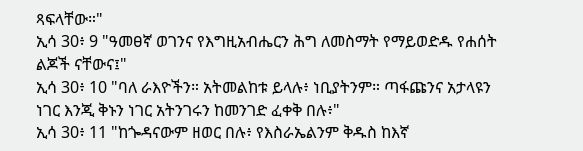ጻፍላቸው።"
ኢሳ 30፥ 9 "ዓመፀኛ ወገንና የእግዚአብሔርን ሕግ ለመስማት የማይወድዱ የሐሰት ልጆች ናቸውና፤"
ኢሳ 30፥ 10 "ባለ ራእዮችን። አትመልከቱ ይላሉ፥ ነቢያትንም። ጣፋጩንና አታላዩን ነገር እንጂ ቅኑን ነገር አትንገሩን ከመንገድ ፈቀቅ በሉ፥"
ኢሳ 30፥ 11 "ከጐዳናውም ዘወር በሉ፥ የእስራኤልንም ቅዱስ ከእኛ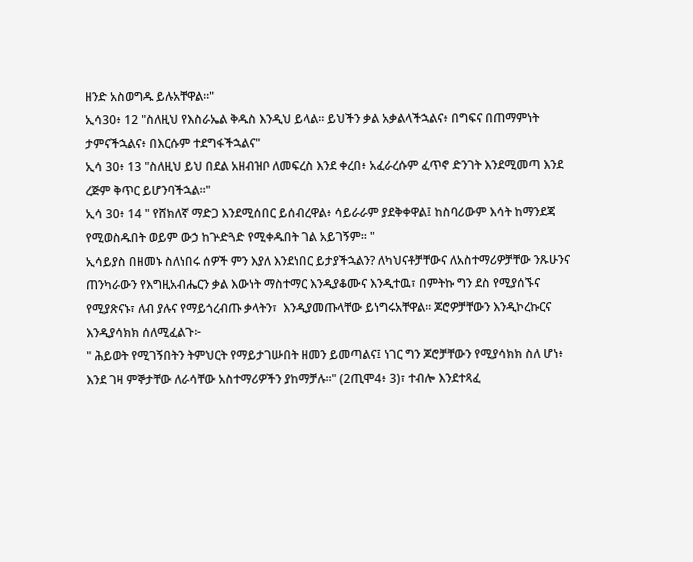ዘንድ አስወግዱ ይሉአቸዋል።"
ኢሳ30፥ 12 "ስለዚህ የእስራኤል ቅዱስ እንዲህ ይላል። ይህችን ቃል አቃልላችኋልና፥ በግፍና በጠማምነት ታምናችኋልና፥ በእርሱም ተደግፋችኋልና"
ኢሳ 30፥ 13 "ስለዚህ ይህ በደል አዘብዝቦ ለመፍረስ እንደ ቀረበ፥ አፈራረሱም ፈጥኖ ድንገት እንደሚመጣ እንደ ረጅም ቅጥር ይሆንባችኋል።"
ኢሳ 30፥ 14 " የሸክለኛ ማድጋ እንደሚሰበር ይሰብረዋል፥ ሳይራራም ያደቅቀዋል፤ ከስባሪውም እሳት ከማንደጃ የሚወስዱበት ወይም ውኃ ከጕድጓድ የሚቀዱበት ገል አይገኝም። "
ኢሳይያስ በዘመኑ ስለነበሩ ሰዎች ምን እያለ እንደነበር ይታያችኋልን? ለካህናቶቻቸውና ለአስተማሪዎቻቸው ንጹሁንና ጠንካራውን የእግዚአብሔርን ቃል እውነት ማስተማር እንዲያቆሙና እንዲተዉ፣ በምትኩ ግን ደስ የሚያሰኙና የሚያጽናኑ፣ ለብ ያሉና የማይጎረብጡ ቃላትን፣  እንዲያመጡላቸው ይነግሩአቸዋል። ጆሮዎቻቸውን እንዲኮረኩርና እንዲያሳክክ ሰለሚፈልጉ፦
" ሕይወት የሚገኝበትን ትምህርት የማይታገሡበት ዘመን ይመጣልና፤ ነገር ግን ጆሮቻቸውን የሚያሳክክ ስለ ሆነ፥ እንደ ገዛ ምኞታቸው ለራሳቸው አስተማሪዎችን ያከማቻሉ።" (2ጢሞ4፥ 3)፣ ተብሎ እንደተጻፈ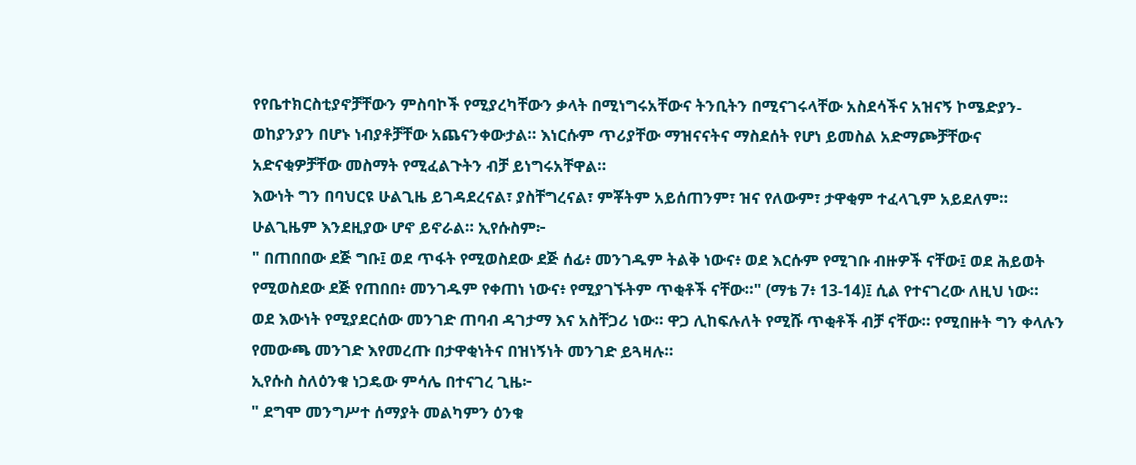የየቤተክርስቲያኖቻቸውን ምስባኮች የሚያረካቸውን ቃላት በሚነግሩአቸውና ትንቢትን በሚናገሩላቸው አስደሳችና አዝናኝ ኮሜድያን-ወከያንያን በሆኑ ነብያቶቻቸው አጨናንቀውታል። እነርሱም ጥሪያቸው ማዝናናትና ማስደሰት የሆነ ይመስል አድማጮቻቸውና አድናቂዎቻቸው መስማት የሚፈልጉትን ብቻ ይነግሩአቸዋል።
እውነት ግን በባህርዩ ሁልጊዜ ይገዳደረናል፣ ያስቸግረናል፣ ምቾትም አይሰጠንም፣ ዝና የለውም፣ ታዋቂም ተፈላጊም አይደለም። ሁልጊዜም እንደዚያው ሆኖ ይኖራል። ኢየሱስም፦
" በጠበበው ደጅ ግቡ፤ ወደ ጥፋት የሚወስደው ደጅ ሰፊ፥ መንገዱም ትልቅ ነውና፥ ወደ እርሱም የሚገቡ ብዙዎች ናቸው፤ ወደ ሕይወት የሚወስደው ደጅ የጠበበ፥ መንገዱም የቀጠነ ነውና፥ የሚያገኙትም ጥቂቶች ናቸው።" (ማቴ 7፥ 13-14)፤ ሲል የተናገረው ለዚህ ነው።
ወደ እውነት የሚያደርሰው መንገድ ጠባብ ዳገታማ እና አስቸጋሪ ነው። ዋጋ ሊከፍሉለት የሚሹ ጥቂቶች ብቻ ናቸው። የሚበዙት ግን ቀላሉን የመውጫ መንገድ እየመረጡ በታዋቂነትና በዝነኝነት መንገድ ይጓዛሉ።
ኢየሱስ ስለዕንቁ ነጋዴው ምሳሌ በተናገረ ጊዜ፦
" ደግሞ መንግሥተ ሰማያት መልካምን ዕንቁ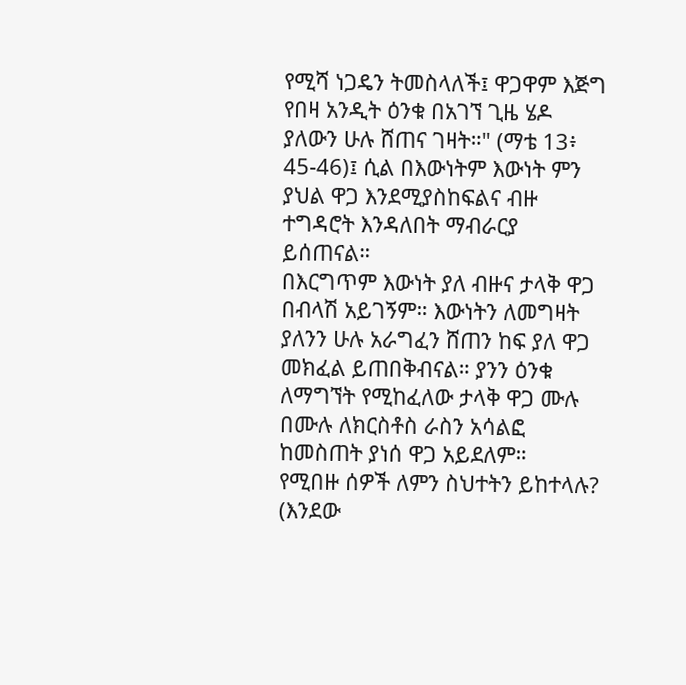የሚሻ ነጋዴን ትመስላለች፤ ዋጋዋም እጅግ የበዛ አንዲት ዕንቁ በአገኘ ጊዜ ሄዶ ያለውን ሁሉ ሸጠና ገዛት።" (ማቴ 13፥ 45-46)፤ ሲል በእውነትም እውነት ምን ያህል ዋጋ እንደሚያስከፍልና ብዙ ተግዳሮት እንዳለበት ማብራርያ ይሰጠናል።
በእርግጥም እውነት ያለ ብዙና ታላቅ ዋጋ በብላሽ አይገኝም። እውነትን ለመግዛት ያለንን ሁሉ አራግፈን ሸጠን ከፍ ያለ ዋጋ መክፈል ይጠበቅብናል። ያንን ዕንቁ ለማግኘት የሚከፈለው ታላቅ ዋጋ ሙሉ በሙሉ ለክርስቶስ ራስን አሳልፎ ከመስጠት ያነሰ ዋጋ አይደለም።
የሚበዙ ሰዎች ለምን ስህተትን ይከተላሉ? (እንደው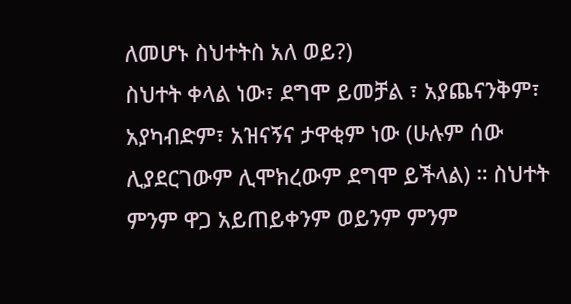ለመሆኑ ስህተትስ አለ ወይ?)
ስህተት ቀላል ነው፣ ደግሞ ይመቻል ፣ አያጨናንቅም፣ አያካብድም፣ አዝናኝና ታዋቂም ነው (ሁሉም ሰው ሊያደርገውም ሊሞክረውም ደግሞ ይችላል) ። ስህተት ምንም ዋጋ አይጠይቀንም ወይንም ምንም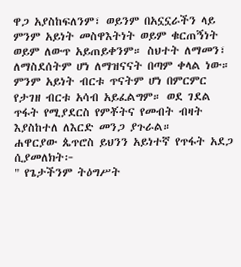ዋጋ አያስከፍለንም፣ ወይንም በአኗኗራችን ላይ ምንም አይነት መስዋእትነት ወይም ቁርጠኝነት ወይም ለውጥ አይጠይቀንም። ስህተት ለማመን፣ ለማስደሰትም ሆነ ለማዝናናት በጣም ቀላል ነው። ምንም አይነት ብርቱ ጥናትም ሆነ በምርምር የታገዘ ብርቱ አሳብ አይፈልግም። ወደ ገደል ጥፋት የሚያደርስ የምቾትና የመብት ብዛት እያስከተለ ለእርድ መንጋ ያጉራል።
ሐዋርያው ጴጥሮስ ይህንን አይነተኛ የጥፋት አደጋ ሲያመለክት፦
" የጌታችንም ትዕግሥት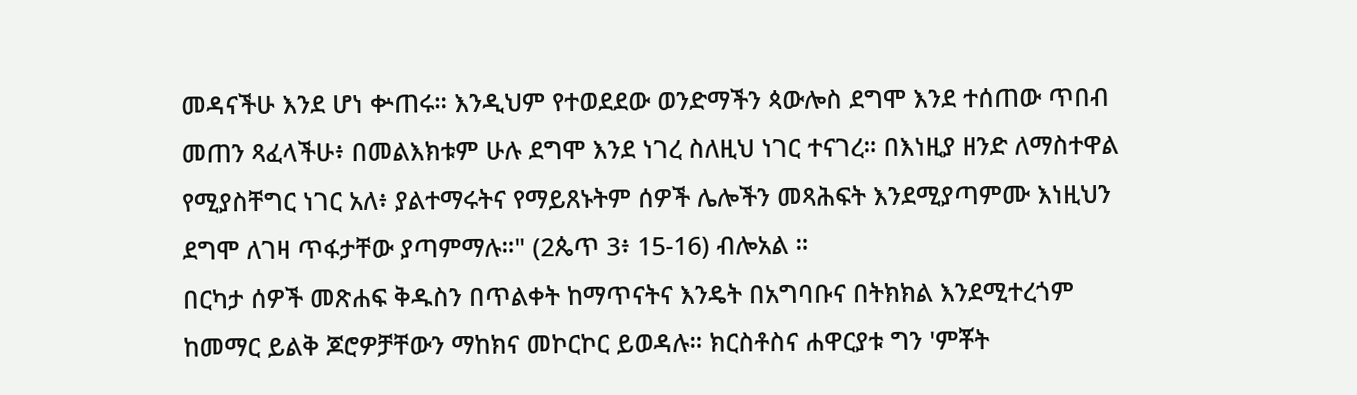መዳናችሁ እንደ ሆነ ቍጠሩ። እንዲህም የተወደደው ወንድማችን ጳውሎስ ደግሞ እንደ ተሰጠው ጥበብ መጠን ጻፈላችሁ፥ በመልእክቱም ሁሉ ደግሞ እንደ ነገረ ስለዚህ ነገር ተናገረ። በእነዚያ ዘንድ ለማስተዋል የሚያስቸግር ነገር አለ፥ ያልተማሩትና የማይጸኑትም ሰዎች ሌሎችን መጻሕፍት እንደሚያጣምሙ እነዚህን ደግሞ ለገዛ ጥፋታቸው ያጣምማሉ።" (2ጴጥ 3፥ 15-16) ብሎአል ።
በርካታ ሰዎች መጽሐፍ ቅዱስን በጥልቀት ከማጥናትና እንዴት በአግባቡና በትክክል እንደሚተረጎም ከመማር ይልቅ ጆሮዎቻቸውን ማከክና መኮርኮር ይወዳሉ። ክርስቶስና ሐዋርያቱ ግን 'ምቾት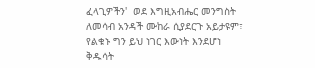ፈላጊዎችን'  ወደ እግዚአብሔር መንግስት ለመሳብ አንዳች ሙከራ ሲያደርጉ አይታዩም፣ የልቁኑ ግን ይህ ነገር እውነት እንደሆነ ቅዱሳት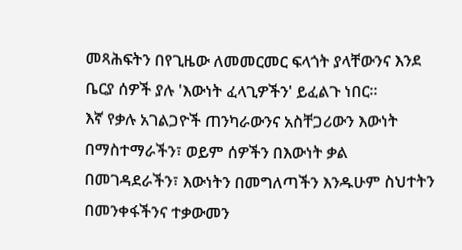መጻሕፍትን በየጊዜው ለመመርመር ፍላጎት ያላቸውንና እንደ ቤርያ ሰዎች ያሉ 'እውነት ፈላጊዎችን' ይፈልጉ ነበር።
እኛ የቃሉ አገልጋዮች ጠንካራውንና አስቸጋሪውን እውነት በማስተማራችን፣ ወይም ሰዎችን በእውነት ቃል በመገዳደራችን፣ እውነትን በመግለጣችን እንዱሁም ስህተትን በመንቀፋችንና ተቃውመን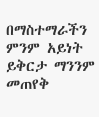በማስተማራችን ምንም አይነት ይቅርታ ማንንም መጠየቅ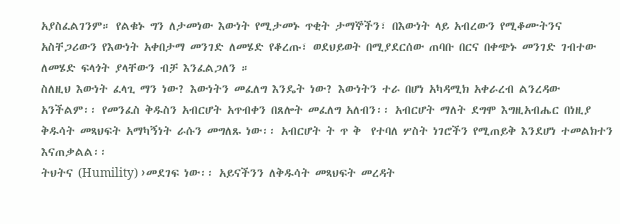አያስፈልገንም። የልቁኑ ግን ለታመነው እውነት የሚታመኑ ጥቂት ታማኞችን፣ በእውነት ላይ አብረውን የሚቆሙትንና አስቸጋሪውን የእውነት አቀበታማ መንገድ ለመሄድ የቆረጡ፣ ወደህይወት በሚያደርሰው ጠባቡ በርና በቀጭኑ መንገድ ገብተው ለመሄድ ፍላጎት ያላቸውን ብቻ እንፈልጋለን ።
ስለዚህ እውነት ፈላጊ ማን ነው? እውነትን መፈለግ እንዴት ነው? እውነትን ተራ በሆነ አካዳሚክ አቀራረብ ልንረዳው አንችልም፡፡ የመንፈስ ቅዱስን አብርሆት አጥብቀን በጸሎት መፈለግ አለብን፡፡ አብርሆት ማለት ደግሞ እግዚአብሔር በነዚያ ቅዱሳት መጻህፍት አማካኝነት ራሱን መግለጹ ነው፡፡ አብርሆት ት ጥ ቅ  የተባለ ሦስት ነገሮችን የሚጠይቅ እንደሆነ ተመልክተን እናጠቃልል፡፡
ትህትና (Humility) ›መደገፍ ነው፡፡ አይናችንን ለቅዱሳት መጻህፍት መረዳት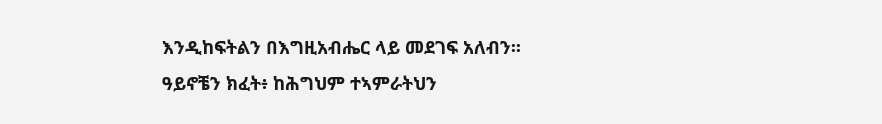እንዲከፍትልን በእግዚአብሔር ላይ መደገፍ አለብን፡፡
ዓይኖቼን ክፈት፥ ከሕግህም ተኣምራትህን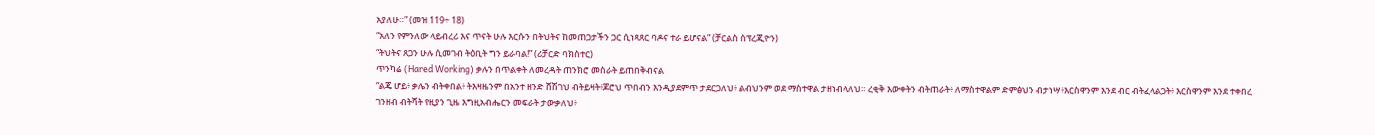አያለሁ።” (መዝ 119÷ 18)
“አለን የምንለው ላይብረሪ እና ጥናት ሁሉ እርሱን በትህትና ከመጠጋታችን ጋር ሲነጻጸር ባዶና ተራ ይሆናል” (ቻርልስ ስፕረጂዮን)
“ትህትና ጸጋን ሁሉ ሲመገብ ትዕቢት ግን ይራባል!” (ሪቻርድ ባክስተር)
ጥንካሬ (Hared Working) ቃሉን በጥልቀት ለመረዳት ጠንክሮ መስራት ይጠበቅብናል
“ልጄ ሆይ፥ ቃሌን ብትቀበል፥ ትእዛዜንም በአንተ ዘንድ ሸሽገህ ብትይዛት፥ጆሮህ ጥበብን እንዲያደምጥ ታደርጋለህ፥ ልብህንም ወደ ማስተዋል ታዘነብላለህ። ረቂቅ እውቀትን ብትጠራት፥ ለማስተዋልም ድምፅህን ብታነሣ፥እርስዋንም እንደ ብር ብትፈላልጋት፥ እርስዋንም እንደ ተቀበረ ገንዘብ ብትሻት የዚያን ጊዜ እግዚአብሔርን መፍራት ታውቃለህ፥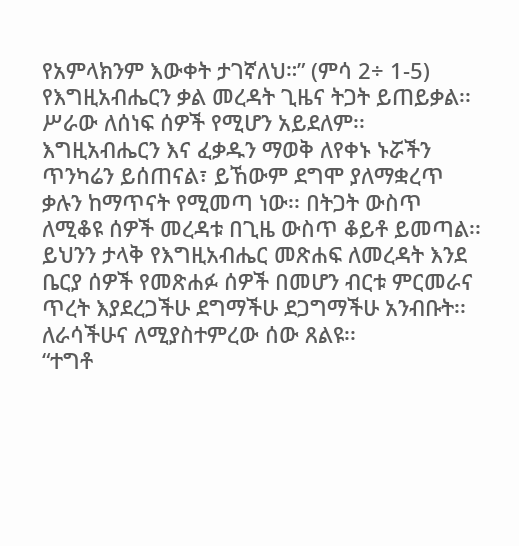የአምላክንም እውቀት ታገኛለህ።” (ምሳ 2÷ 1-5)
የእግዚአብሔርን ቃል መረዳት ጊዜና ትጋት ይጠይቃል፡፡ ሥራው ለሰነፍ ሰዎች የሚሆን አይደለም፡፡ እግዚአብሔርን እና ፈቃዱን ማወቅ ለየቀኑ ኑሯችን ጥንካሬን ይሰጠናል፣ ይኸውም ደግሞ ያለማቋረጥ ቃሉን ከማጥናት የሚመጣ ነው፡፡ በትጋት ውስጥ ለሚቆዩ ሰዎች መረዳቱ በጊዜ ውስጥ ቆይቶ ይመጣል፡፡ ይህንን ታላቅ የእግዚአብሔር መጽሐፍ ለመረዳት እንደ ቤርያ ሰዎች የመጽሐፉ ሰዎች በመሆን ብርቱ ምርመራና ጥረት እያደረጋችሁ ደግማችሁ ደጋግማችሁ አንብቡት፡፡ ለራሳችሁና ለሚያስተምረው ሰው ጸልዩ፡፡
“ተግቶ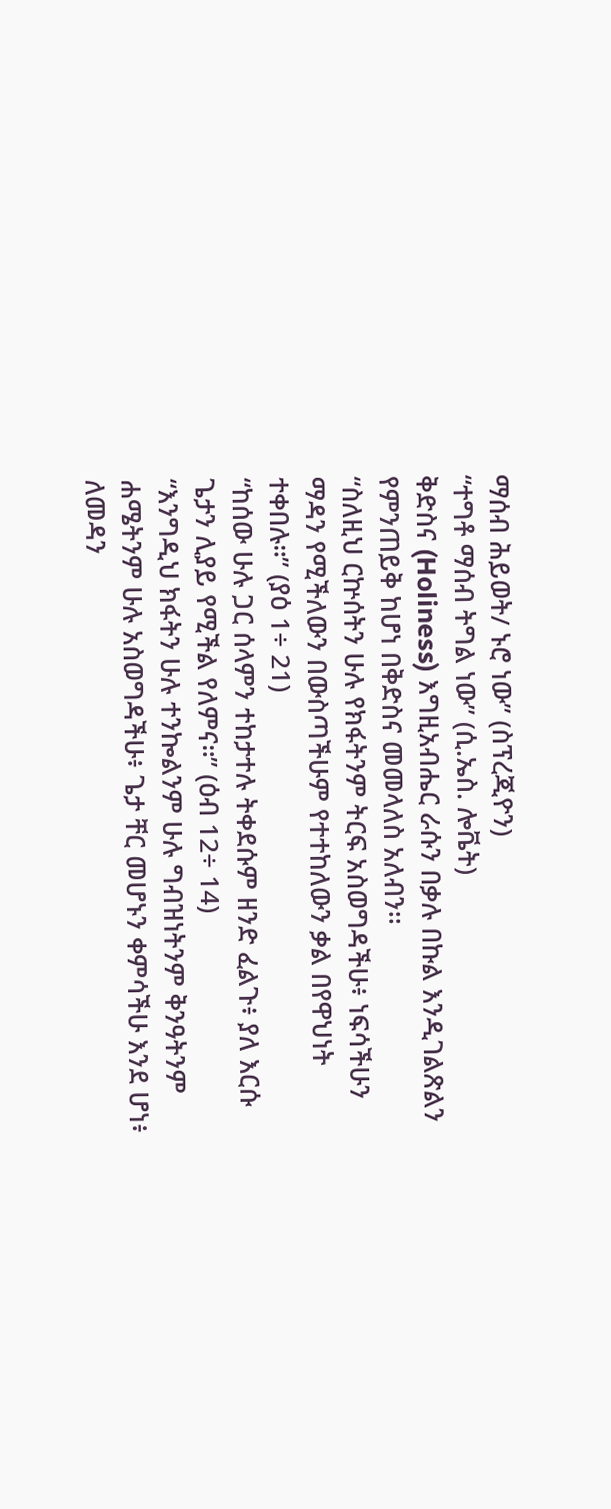ማሰብ ሕይወት/ ኑሮ ነው” (ስፕረጂዮን)
“ተግቶ ማሰብ ትግል ነው” (ሲ.ኤስ. ሎቬት)
ቅድስና (Holiness) እግዚአብሔር ራሱን በቃሉ በኩል እንዲገልጽልን የምንጠይቅ ከሆነ በቅድስና መመላለስ አለብን፡፡
“ስለዚህ ርኵሰትን ሁሉ የክፋትንም ትርፍ አስወግዳችሁ፥ ነፍሳችሁን ማዳን የሚችለውን በውስጣችሁም የተተከለውን ቃል በየዋህነት ተቀበሉ።” (ያዕ 1÷ 21)
“ከሰው ሁሉ ጋር ሰላምን ተከታተሉ ትቀደሱም ዘንድ ፈልጉ፥ ያለ እርሱ ጌታን ሊያይ የሚችል የለምና።” (ዕብ 12÷ 14)
“እንግዲህ ክፋትን ሁሉ ተንኰልንም ሁሉ ግብዝነትንም ቅንዓትንም ሐሜትንም ሁሉ አስወግዳችሁ፥ ጌታ ቸር መሆኑን ቀምሳችሁ እንደ ሆነ፥ ለመዳን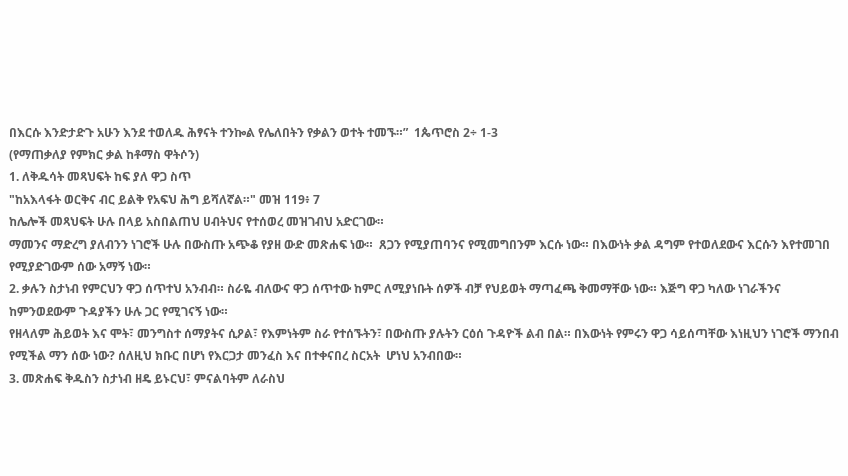በእርሱ እንድታድጉ አሁን እንደ ተወለዱ ሕፃናት ተንኰል የሌለበትን የቃልን ወተት ተመኙ።”  1ጴጥሮስ 2÷ 1-3
(የማጠቃለያ የምክር ቃል ከቶማስ ዋትሶን)
1. ለቅዱሳት መጻህፍት ከፍ ያለ ዋጋ ስጥ
"ከአእላፋት ወርቅና ብር ይልቅ የአፍህ ሕግ ይሻለኛል።" መዝ 119፥ 7
ከሌሎች መጻህፍት ሁሉ በላይ አስበልጠህ ሀብትህና የተሰወረ መዝገብህ አድርገው።
ማመንና ማድረግ ያለብንን ነገሮች ሁሉ በውስጡ አጭቆ የያዘ ውድ መጽሐፍ ነው።  ጸጋን የሚያጠባንና የሚመግበንም እርሱ ነው። በእውነት ቃል ዳግም የተወለደውና እርሱን እየተመገበ የሚያድገውም ሰው አማኝ ነው።
2. ቃሉን ስታነብ የምርህን ዋጋ ሰጥተህ አንብብ። ስራዬ ብለውና ዋጋ ሰጥተው ከምር ለሚያነቡት ሰዎች ብቻ የህይወት ማጣፈጫ ቅመማቸው ነው። እጅግ ዋጋ ካለው ነገራችንና ከምንወደውም ጉዳያችን ሁሉ ጋር የሚገናኝ ነው።
የዘላለም ሕይወት እና ሞት፣ መንግስተ ሰማያትና ሲዖል፣ የእምነትም ስራ የተሰኙትን፣ በውስጡ ያሉትን ርዕሰ ጉዳዮች ልብ በል። በእውነት የምሩን ዋጋ ሳይሰጣቸው እነዚህን ነገሮች ማንበብ የሚችል ማን ሰው ነው? ሰለዚህ ክቡር በሆነ የእርጋታ መንፈስ እና በተቀናበረ ስርአት  ሆነህ አንብበው።
3. መጽሐፍ ቅዱስን ስታነብ ዘዴ ይኑርህ፣ ምናልባትም ለራስህ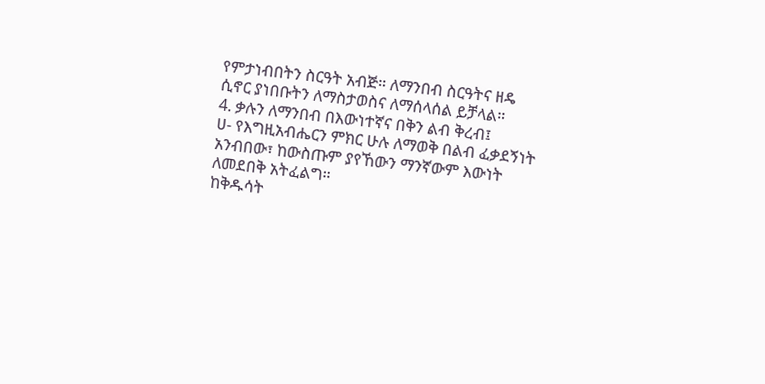የምታነብበትን ስርዓት አብጅ። ለማንበብ ስርዓትና ዘዴ ሲኖር ያነበቡትን ለማስታወስና ለማሰላሰል ይቻላል።
4. ቃሉን ለማንበብ በእውነተኛና በቅን ልብ ቅረብ፤
ሀ- የእግዚአብሔርን ምክር ሁሉ ለማወቅ በልብ ፈቃደኝነት አንብበው፣ ከውስጡም ያየኸውን ማንኛውም እውነት ለመደበቅ አትፈልግ።
ከቅዱሳት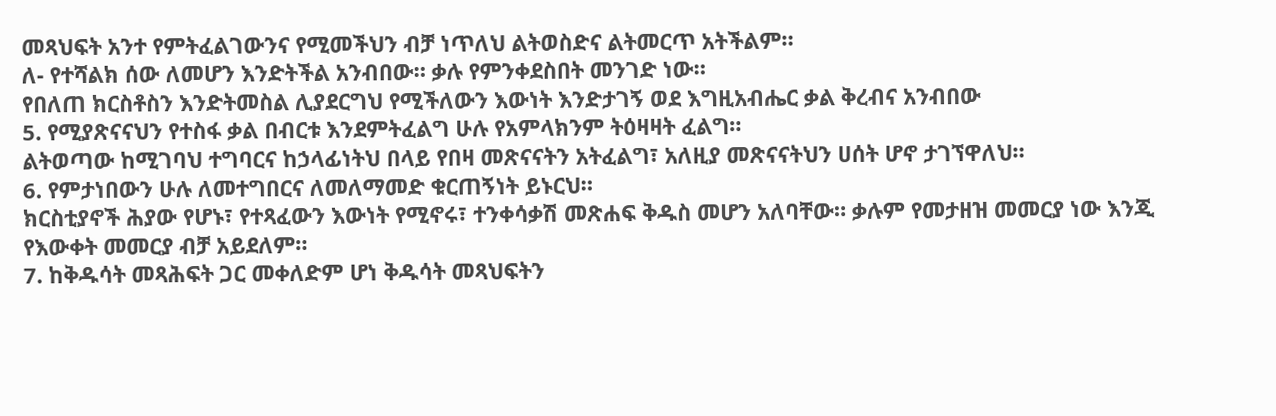መጻህፍት አንተ የምትፈልገውንና የሚመችህን ብቻ ነጥለህ ልትወስድና ልትመርጥ አትችልም።
ለ- የተሻልክ ሰው ለመሆን እንድትችል አንብበው። ቃሉ የምንቀደስበት መንገድ ነው።
የበለጠ ክርስቶስን እንድትመስል ሊያደርግህ የሚችለውን እውነት እንድታገኝ ወደ እግዚአብሔር ቃል ቅረብና አንብበው
5. የሚያጽናናህን የተስፋ ቃል በብርቱ እንደምትፈልግ ሁሉ የአምላክንም ትዕዛዛት ፈልግ።
ልትወጣው ከሚገባህ ተግባርና ከኃላፊነትህ በላይ የበዛ መጽናናትን አትፈልግ፣ አለዚያ መጽናናትህን ሀሰት ሆኖ ታገኘዋለህ።
6. የምታነበውን ሁሉ ለመተግበርና ለመለማመድ ቁርጠኝነት ይኑርህ።
ክርስቲያኖች ሕያው የሆኑ፣ የተጻፈውን እውነት የሚኖሩ፣ ተንቀሳቃሽ መጽሐፍ ቅዱስ መሆን አለባቸው። ቃሉም የመታዘዝ መመርያ ነው እንጂ የእውቀት መመርያ ብቻ አይደለም።
7. ከቅዱሳት መጻሕፍት ጋር መቀለድም ሆነ ቅዱሳት መጻህፍትን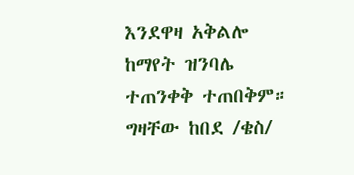እንደዋዛ አቅልሎ ከማየት ዝንባሌ ተጠንቀቅ ተጠበቅም።
ግዛቸው ከበደ /ቄስ/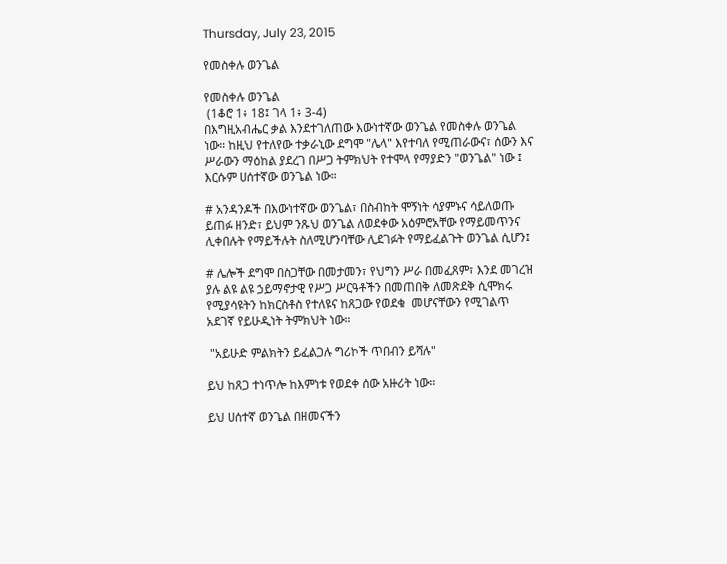Thursday, July 23, 2015

የመስቀሉ ወንጌል

የመስቀሉ ወንጌል
 (1ቆሮ 1፥ 18፤ ገላ 1፥ 3-4)
በእግዚአብሔር ቃል እንደተገለጠው እውነተኛው ወንጌል የመስቀሉ ወንጌል ነው። ከዚህ የተለየው ተቃራኒው ደግሞ "ሌላ" እየተባለ የሚጠራውና፣ ሰውን እና ሥራውን ማዕከል ያደረገ በሥጋ ትምክህት የተሞላ የማያድን "ወንጌል" ነው ፤ እርሱም ሀሰተኛው ወንጌል ነው።

# አንዳንዶች በእውነተኛው ወንጌል፣ በስብከት ሞኝነት ሳያምኑና ሳይለወጡ ይጠፉ ዘንድ፣ ይህም ንጹህ ወንጌል ለወደቀው አዕምሮአቸው የማይመጥንና ሊቀበሉት የማይችሉት ስለሚሆንባቸው ሊደገፉት የማይፈልጉት ወንጌል ሲሆን፤

# ሌሎች ደግሞ በስጋቸው በመታመን፣ የህግን ሥራ በመፈጸም፣ እንደ መገረዝ ያሉ ልዩ ልዩ ኃይማኖታዊ የሥጋ ሥርዓቶችን በመጠበቅ ለመጽደቅ ሲሞክሩ የሚያሳዩትን ከክርስቶስ የተለዩና ከጸጋው የወደቁ  መሆናቸውን የሚገልጥ አደገኛ የይሁዲነት ትምክህት ነው።

 "አይሁድ ምልክትን ይፈልጋሉ ግሪኮች ጥበብን ይሻሉ"

ይህ ከጸጋ ተነጥሎ ከእምነቱ የወደቀ ሰው አዙሪት ነው።

ይህ ሀሰተኛ ወንጌል በዘመናችን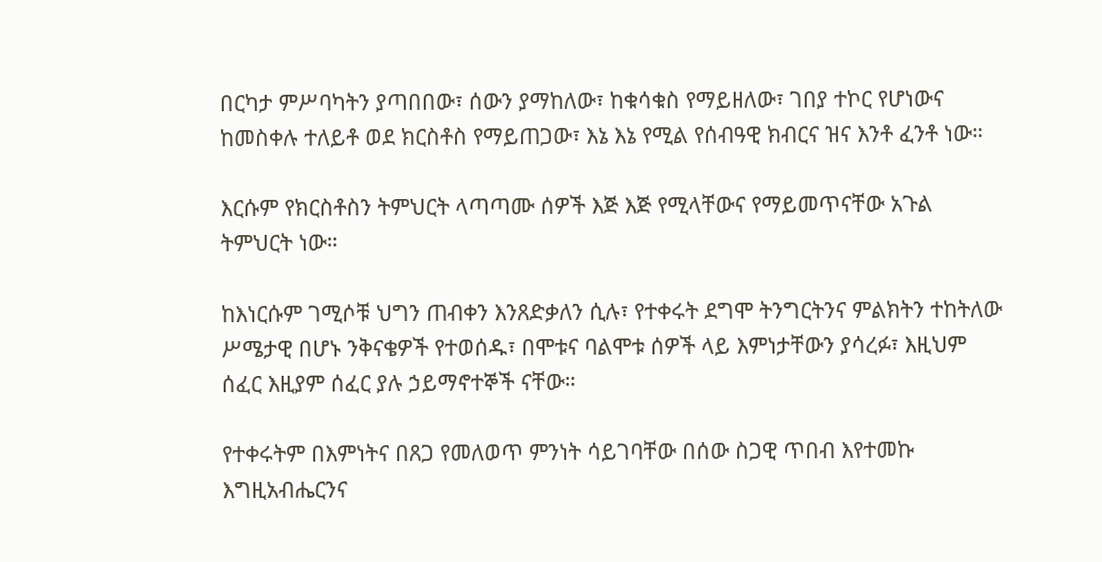በርካታ ምሥባካትን ያጣበበው፣ ሰውን ያማከለው፣ ከቁሳቁስ የማይዘለው፣ ገበያ ተኮር የሆነውና ከመስቀሉ ተለይቶ ወደ ክርስቶስ የማይጠጋው፣ እኔ እኔ የሚል የሰብዓዊ ክብርና ዝና እንቶ ፈንቶ ነው።

እርሱም የክርስቶስን ትምህርት ላጣጣሙ ሰዎች እጅ እጅ የሚላቸውና የማይመጥናቸው አጉል ትምህርት ነው።

ከእነርሱም ገሚሶቹ ህግን ጠብቀን እንጸድቃለን ሲሉ፣ የተቀሩት ደግሞ ትንግርትንና ምልክትን ተከትለው ሥሜታዊ በሆኑ ንቅናቄዎች የተወሰዱ፣ በሞቱና ባልሞቱ ሰዎች ላይ እምነታቸውን ያሳረፉ፣ እዚህም ሰፈር እዚያም ሰፈር ያሉ ኃይማኖተኞች ናቸው።

የተቀሩትም በእምነትና በጸጋ የመለወጥ ምንነት ሳይገባቸው በሰው ስጋዊ ጥበብ እየተመኩ እግዚአብሔርንና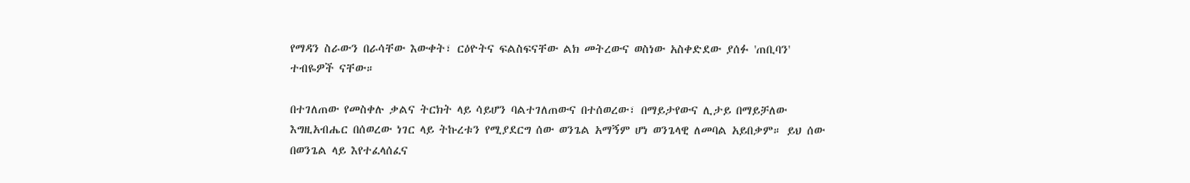የማዳን ስራውን በራሳቸው እውቀት፣ ርዕዮትና ፍልስፍናቸው ልክ መትረውና ወስነው አስቀድደው ያሰፉ 'ጠቢባን' ተብዬዎች ናቸው።

በተገለጠው የመስቀሉ ቃልና ትርክት ላይ ሳይሆን ባልተገለጠውና በተሰወረው፣ በማይታየውና ሊታይ በማይቻለው እግዚአብሔር በሰወረው ነገር ላይ ትኩረቱን የሚያደርግ ሰው ወንጌል አማኝም ሆነ ወንጌላዊ ለመባል አይበቃም። ይህ ሰው በወንጌል ላይ እየተፈላሰፈና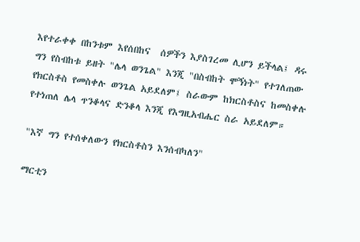እየተራቀቀ በከንቱም እየሰበከና  ሰዎችን እያስገረመ ሊሆን ይችላል፤ ዳሩ ግን የስብከቱ ይዘት "ሌላ ወንጌል" እንጂ "በስብከት ሞኝነት" የተገለጠው የክርስቶስ የመስቀሉ ወንጌል አይደለም፤ ስራውም ከክርስቶስና ከመስቀሉ የተነጠለ ሌላ ጥንቆላና ድንቆላ እንጂ የእግዚአብሔር ስራ አይደለም።

"እኛ ግን የተሰቀለውን የክርስቶስን እንሰብካለን"

ማርቲን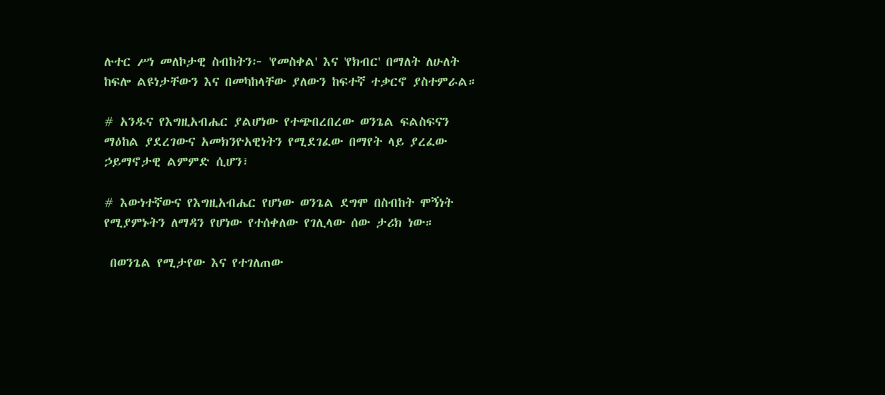ሉተር ሥነ መለኮታዊ ስብከትን፦ 'የመስቀል' እና 'የክብር' በማለት ለሁለት ከፍሎ ልዩነታቸውን እና በመካከላቸው ያለውን ከፍተኛ ተቃርኖ ያስተምራል።

# አንዱና የእግዚአብሔር ያልሆነው የተጭበረበረው ወንጌል ፍልስፍናን ማዕከል ያደረገውና አመክንዮአዊነትን የሚደገፈው በማየት ላይ ያረፈው ኃይማኖታዊ ልምምድ ሲሆን፣

# እውነተኛውና የእግዚአብሔር የሆነው ወንጌል ደግሞ በስብከት ሞኝነት የሚያምኑትን ለማዳን የሆነው የተሰቀለው የገሊላው ሰው ታሪክ ነው።

 በወንጌል የሚታየው እና የተገለጠው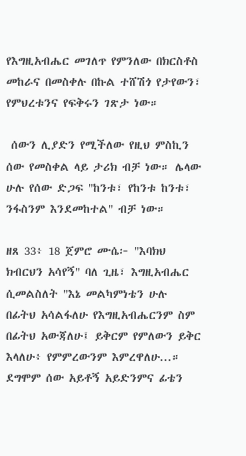የእግዚአብሔር መገለጥ የምንለው በክርስቶስ መከራና በመስቀሉ በኩል ተሸሽጎ የታየውን፣ የምህረቱንና የፍቅሩን ገጽታ ነው።

 ሰውን ሊያድን የሚችለው የዚህ ምስኪን ሰው የመስቀል ላይ ታሪክ ብቻ ነው። ሌላው ሁሉ የሰው ድጋፍ "ከንቱ፣ የከንቱ ከንቱ፣ ንፋስንም እንደመከተል" ብቻ ነው።

ዘጸ 33፥ 18 ጀምሮ ሙሴ፦ "እባክህ ክብርህን አሳየኝ" ባለ ጊዜ፣ እግዚአብሔር ሲመልስለት "እኔ መልካምነቴን ሁሉ በፊትህ አሳልፋለሁ የእግዚአብሔርንም ስም በፊትህ አውጃለሁ፤ ይቅርም የምለውን ይቅር እላለሁ፥ የምምረውንም እምረዋለሁ...። ደግሞም ሰው አይቶኝ አይድንምና ፊቴን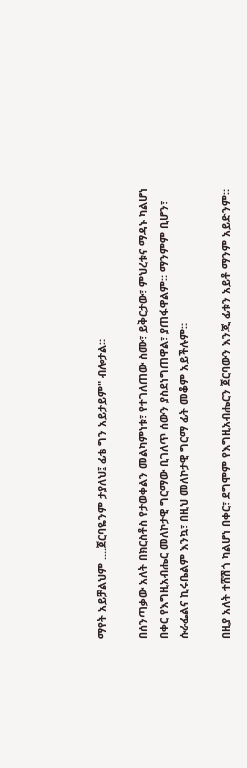ማየት አይቻልህም ....ጀርባዬንም ታያለህ፤ ፊቴ ግን አይታይም" ብሎታል።

በሰንጣቃው አለት በክርስቶስ የታወቀልን መልካምነቱ፣ የተገለጠው ስሙ፣ ይቅርታው፣ ምህረቱና ማዳኑ ካልሆነ በቀር የእግዚአብሔር መለኮታዊ ግርማው ቢገለጥ ሰውን ያስደነግጠዋል፣ ያጠፋዋልም። ማንምም ቢሆን፣ ሱራፌልና ኪሩቤልም እንኳ፣ በዚህ መለኮታዊ ግርማ ፊት መቆም አይችሉም።

በዚያ አለት ተሸሽጎ ካልሆነ በቀር፣ ደግሞም የእግዚአብሔርን ጀርባውን እንጂ ፊቱን አይቶ ማንም አይድንም።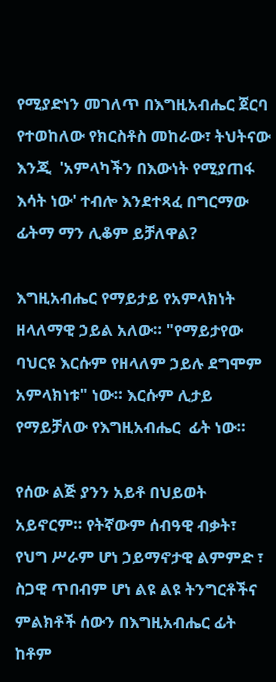የሚያድነን መገለጥ በእግዚአብሔር ጀርባ የተወከለው የክርስቶስ መከራው፣ ትህትናው እንጂ  'አምላካችን በእውነት የሚያጠፋ እሳት ነው' ተብሎ እንደተጻፈ በግርማው ፊትማ ማን ሊቆም ይቻለዋል?

እግዚአብሔር የማይታይ የአምላክነት ዘላለማዊ ኃይል አለው። "የማይታየው ባህርዩ እርሱም የዘላለም ኃይሉ ደግሞም አምላክነቱ" ነው። እርሱም ሊታይ የማይቻለው የእግዚአብሔር  ፊት ነው።

የሰው ልጅ ያንን አይቶ በህይወት አይኖርም። የትኛውም ሰብዓዊ ብቃት፣ የህግ ሥራም ሆነ ኃይማኖታዊ ልምምድ ፣ ስጋዊ ጥበብም ሆነ ልዩ ልዩ ትንግርቶችና ምልክቶች ሰውን በእግዚአብሔር ፊት ከቶም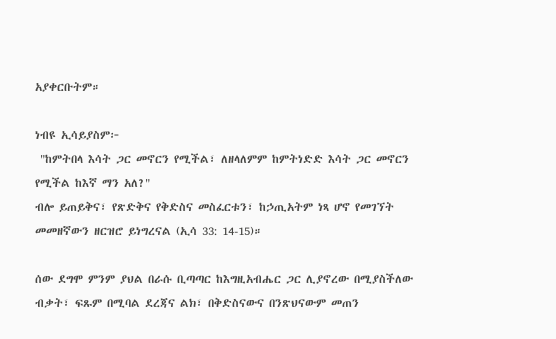አያቀርቡትም።

ነብዩ ኢሳይያስም፦
 "ከምትበላ እሳት ጋር መኖርን የሚችል፣ ለዘላለምም ከምትነድድ እሳት ጋር መኖርን የሚችል ከእኛ ማን አለ?"
ብሎ ይጠይቅና፣ የጽድቅና የቅድስና መስፈርቱን፣ ከኃጢአትም ነጻ ሆኖ የመገኘት መመዘኛውን ዘርዝሮ ይነግረናል (ኢሳ 33: 14-15)።

ሰው ደግሞ ምንም ያህል በራሱ ቢጣጣር ከእግዚአብሔር ጋር ሊያኖረው በሚያስችለው ብቃት፣ ፍጹም በሚባል ደረጃና ልክ፣ በቅድስናውና በንጽህናውም መጠን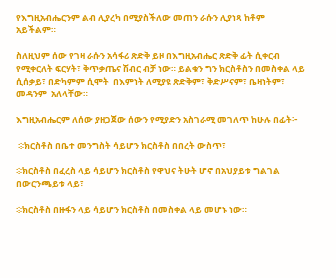የእግዚአብሔርንም ልብ ሊያረካ በሚያስችለው መጠን ራሱን ሊያነጻ ከቶም አይችልም።

ስለዚህም ሰው የገዛ ራሱን አሳፋሪ ጽድቅ ይዞ በእግዚአብሔር ጽድቅ ፊት ሲቀርብ የሚቀርለት ፍርሃት፣ ቅጥቃጤና ሽብር ብቻ ነው። ይልቁን ግን ክርስቶስን በመስቀል ላይ ሲሰቃይ፣ በድካምም ሲሞት  በእምነት ለሚያዩ ጽድቅም፣ ቅድሥናም፣ ቤዛነትም፣ መዳንም  አለላቸው።

እግዚአብሔርም ለሰው ያዘጋጀው ሰውን የሚያድን አስገራሚ መገለጥ ከሁሉ በፊት፦

 ፨ክርስቶስ በቤተ መንግስት ሳይሆን ክርስቶስ በበረት ውስጥ፣

፨ክርስቶስ በፈረስ ላይ ሳይሆን ክርስቶስ የዋህና ትሁት ሆኖ በአህያይቱ ግልገል በውርንጫይቱ ላይ፣

፨ክርስቶስ በዙፋን ላይ ሳይሆን ክርስቶስ በመስቀል ላይ መሆኑ ነው።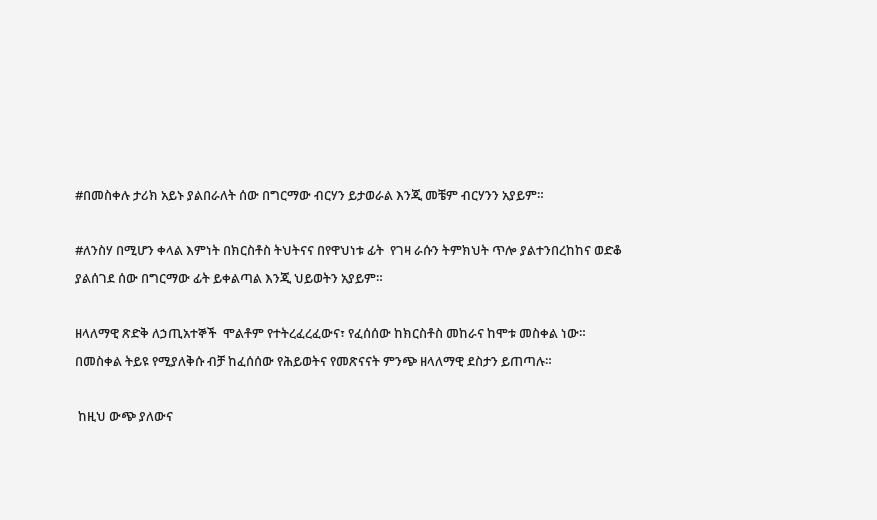#በመስቀሉ ታሪክ አይኑ ያልበራለት ሰው በግርማው ብርሃን ይታወራል እንጂ መቼም ብርሃንን አያይም።

#ለንስሃ በሚሆን ቀላል እምነት በክርስቶስ ትህትናና በየዋህነቱ ፊት  የገዛ ራሱን ትምክህት ጥሎ ያልተንበረከከና ወድቆ ያልሰገደ ሰው በግርማው ፊት ይቀልጣል እንጂ ህይወትን አያይም።

ዘላለማዊ ጽድቅ ለኃጢአተኞች  ሞልቶም የተትረፈረፈውና፣ የፈሰሰው ከክርስቶስ መከራና ከሞቱ መስቀል ነው። በመስቀል ትይዩ የሚያለቅሱ ብቻ ከፈሰሰው የሕይወትና የመጽናናት ምንጭ ዘላለማዊ ደስታን ይጠጣሉ።

 ከዚህ ውጭ ያለውና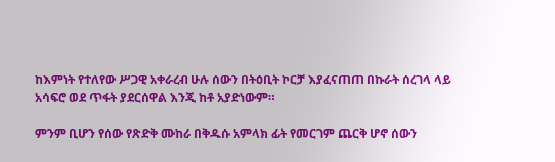ከእምነት የተለየው ሥጋዊ አቀራረብ ሁሉ ሰውን በትዕቢት ኮርቻ እያፈናጠጠ በኩራት ሰረገላ ላይ አሳፍሮ ወደ ጥፋት ያደርሰዋል እንጂ ከቶ አያድነውም።

ምንም ቢሆን የሰው የጽድቅ ሙከራ በቅዱሱ አምላክ ፊት የመርገም ጨርቅ ሆኖ ሰውን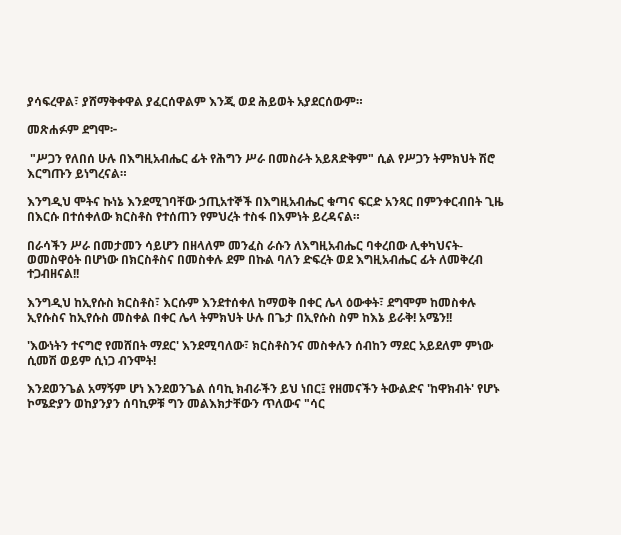ያሳፍረዋል፣ ያሸማቅቀዋል ያፈርሰዋልም እንጂ ወደ ሕይወት አያደርሰውም።

መጽሐፉም ደግሞ፦

 "ሥጋን የለበሰ ሁሉ በእግዚአብሔር ፊት የሕግን ሥራ በመስራት አይጸድቅም" ሲል የሥጋን ትምክህት ሽሮ እርግጡን ይነግረናል።

እንግዲህ ሞትና ኩነኔ እንደሚገባቸው ኃጢአተኞች በእግዚአብሔር ቁጣና ፍርድ አንጻር በምንቀርብበት ጊዜ በእርሱ በተሰቀለው ክርስቶስ የተሰጠን የምህረት ተስፋ በእምነት ይረዳናል።

በራሳችን ሥራ በመታመን ሳይሆን በዘላለም መንፈስ ራሱን ለእግዚአብሔር ባቀረበው ሊቀካህናት-ወመስዋዕት በሆነው በክርስቶስና በመስቀሉ ደም በኩል ባለን ድፍረት ወደ እግዚአብሔር ፊት ለመቅረብ ተጋብዘናል!!

እንግዲህ ከኢየሱስ ክርስቶስ፣ እርሱም እንደተሰቀለ ከማወቅ በቀር ሌላ ዕውቀት፣ ደግሞም ከመስቀሉ ኢየሱስና ከኢየሱስ መስቀል በቀር ሌላ ትምክህት ሁሉ በጌታ በኢየሱስ ስም ከእኔ ይራቅ! አሜን!!

'እውነትን ተናግሮ የመሸበት ማደር' እንደሚባለው፣ ክርስቶስንና መስቀሉን ሰብከን ማደር አይደለም ምነው ሲመሽ ወይም ሲነጋ ብንሞት!

እንደወንጌል አማኝም ሆነ እንደወንጌል ሰባኪ ክብራችን ይህ ነበር፤ የዘመናችን ትውልድና 'ከዋክብት' የሆኑ ኮሜድያን ወከያንያን ሰባኪዎቹ ግን መልእክታቸውን ጥለውና "ሳር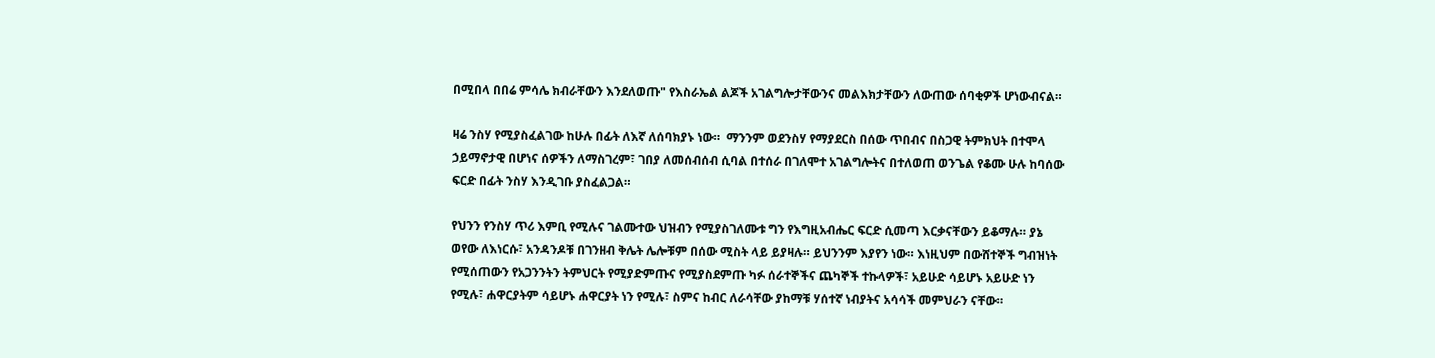በሚበላ በበሬ ምሳሌ ክብራቸውን እንደለወጡ" የእስራኤል ልጆች አገልግሎታቸውንና መልእክታቸውን ለውጠው ሰባቂዎች ሆነውብናል።

ዛሬ ንስሃ የሚያስፈልገው ከሁሉ በፊት ለእኛ ለሰባክያኑ ነው።  ማንንም ወደንስሃ የማያደርስ በሰው ጥበብና በስጋዊ ትምክህት በተሞላ ኃይማኖታዊ በሆነና ሰዎችን ለማስገረም፣ ገበያ ለመሰብሰብ ሲባል በተሰራ በገለሞተ አገልግሎትና በተለወጠ ወንጌል የቆሙ ሁሉ ከባሰው ፍርድ በፊት ንስሃ እንዲገቡ ያስፈልጋል።

የህንን የንስሃ ጥሪ እምቢ የሚሉና ገልሙተው ህዝብን የሚያስገለሙቱ ግን የእግዚአብሔር ፍርድ ሲመጣ እርቃናቸውን ይቆማሉ። ያኔ ወየው ለእነርሱ፣ አንዳንዶቹ በገንዘብ ቅሌት ሌሎቹም በሰው ሚስት ላይ ይያዛሉ። ይህንንም እያየን ነው። እነዚህም በውሸተኞች ግብዝነት የሚሰጠውን የአጋንንትን ትምህርት የሚያድምጡና የሚያስደምጡ ካፉ ሰራተኞችና ጨካኞች ተኩላዎች፣ አይሁድ ሳይሆኑ አይሁድ ነን የሚሉ፣ ሐዋርያትም ሳይሆኑ ሐዋርያት ነን የሚሉ፣ ስምና ከብር ለራሳቸው ያከማቹ ሃሰተኛ ነብያትና አሳሳች መምህራን ናቸው።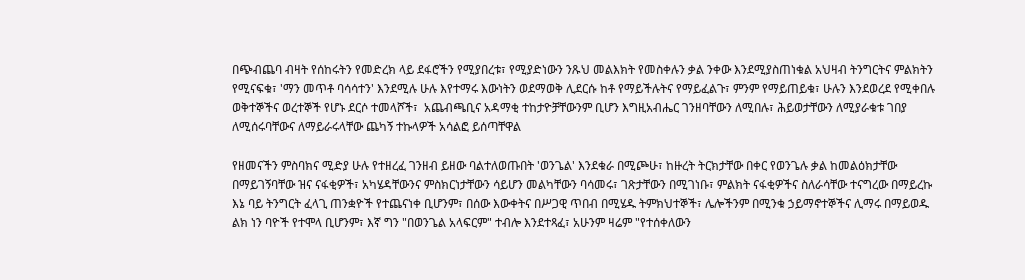በጭብጨባ ብዛት የሰከሩትን የመድረክ ላይ ደፋሮችን የሚያበረቱ፣ የሚያድነውን ንጹህ መልእክት የመስቀሉን ቃል ንቀው እንደሚያስጠነቁል አህዛብ ትንግርትና ምልክትን የሚናፍቁ፣ 'ማን መጥቶ ባሳሳተን' እንደሚሉ ሁሉ እየተማሩ እውነትን ወደማወቅ ሊደርሱ ከቶ የማይችሉትና የማይፈልጉ፣ ምንም የማይጠይቁ፣ ሁሉን እንደወረደ የሚቀበሉ ወቅተኞችና ወረተኞች የሆኑ ደርሶ ተመላሾች፣  አጨብጫቢና አዳማቂ ተከታዮቻቸውንም ቢሆን እግዚአብሔር ገንዘባቸውን ለሚበሉ፣ ሕይወታቸውን ለሚያራቁቱ ገበያ ለሚሰሩባቸውና ለማይራሩላቸው ጨካኝ ተኩላዎች አሳልፎ ይሰጣቸዋል

የዘመናችን ምስባክና ሚድያ ሁሉ የተዘረፈ ገንዘብ ይዘው ባልተለወጡበት 'ወንጌል' እንደቁራ በሚጮሁ፣ ከዙረት ትርክታቸው በቀር የወንጌሉ ቃል ከመልዕክታቸው በማይገኝባቸው ዝና ናፋቂዎች፣ አካሄዳቸውንና ምስክርነታቸውን ሳይሆን መልካቸውን ባሳመሩ፣ ገጽታቸውን በሚገነቡ፣ ምልክት ናፋቂዎችና ስለራሳቸው ተናግረው በማይረኩ እኔ ባይ ትንግርት ፈላጊ ጠንቋዮች የተጨናነቀ ቢሆንም፣ በሰው እውቀትና በሥጋዊ ጥበብ በሚሄዱ ትምክህተኞች፣ ሌሎችንም በሚንቁ ኃይማኖተኞችና ሊማሩ በማይወዱ ልክ ነን ባዮች የተሞላ ቢሆንም፣ እኛ ግን "በወንጌል አላፍርም" ተብሎ እንደተጻፈ፣ አሁንም ዛሬም "የተሰቀለውን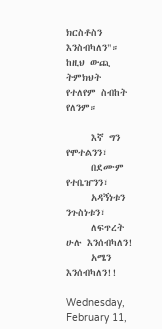ክርስቶስን እንስብካለን"። ከዚህ ውጪ ትምክህት የተለየም ስብከት የለንም።

     እኛ ግን የሞተልንን፣
     በደሙም የተቤዠንን፣
     አዳኝነቱን ንጉስነቱን፣
     ለፍጥረት ሁሉ እንሰብካለን!
     አሜን እንሰብካለን!!

Wednesday, February 11,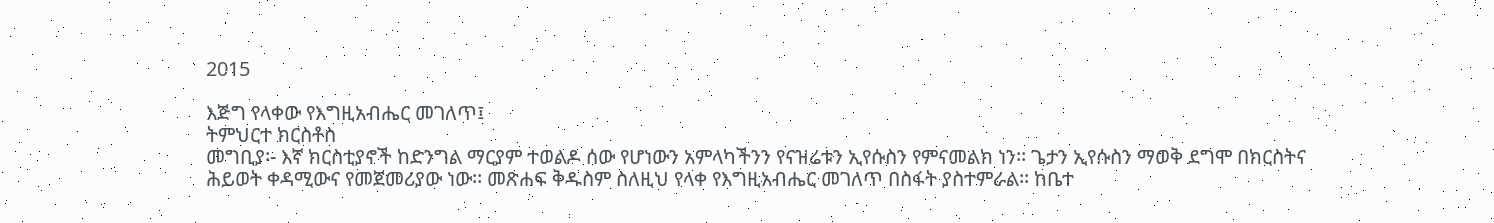2015

እጅግ የላቀው የእግዚአብሔር መገለጥ፤
ትምህርተ ክርስቶስ
መግቢያ፡- እኛ ክርስቲያኖች ከድንግል ማርያም ተወልዶ ሰው የሆነውን አምላካችንን የናዝሬቱን ኢየሱስን የምናመልክ ነን፡፡ ጌታን ኢየሱስን ማወቅ ደግሞ በክርስትና ሕይወት ቀዳሚውና የመጀመሪያው ነው፡፡ መጽሐፍ ቅዱስም ስለዚህ የላቀ የእግዚአብሔር መገለጥ በስፋት ያስተምራል፡፡ ከቤተ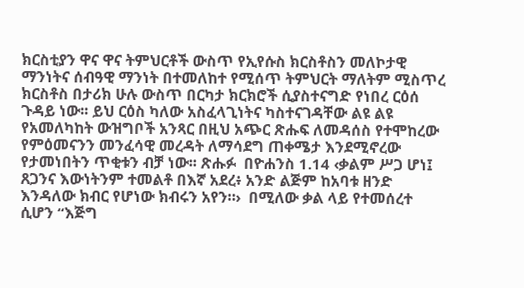ክርስቲያን ዋና ዋና ትምህርቶች ውስጥ የኢየሱስ ክርስቶስን መለኮታዊ ማንነትና ሰብዓዊ ማንነት በተመለከተ የሚሰጥ ትምህርት ማለትም ሚስጥረ ክርስቶስ በታሪክ ሁሉ ውስጥ በርካታ ክርክሮች ሲያስተናግድ የነበረ ርዕሰ ጉዳይ ነው፡፡ ይህ ርዕስ ካለው አስፈላጊነትና ካስተናገዳቸው ልዩ ልዩ የአመለካከት ውዝግቦች አንጻር በዚህ አጭር ጽሑፍ ለመዳሰስ የተሞከረው የምዕመናንን መንፈሳዊ መረዳት ለማሳደግ ጠቀሜታ እንደሚኖረው የታመነበትን ጥቂቱን ብቻ ነው፡፡ ጽሑፉ  በዮሐንስ 1.14 ‹ቃልም ሥጋ ሆነ፤ ጸጋንና እውነትንም ተመልቶ በእኛ አደረ፥ አንድ ልጅም ከአባቱ ዘንድ እንዳለው ክብር የሆነው ክብሩን አየን።›  በሚለው ቃል ላይ የተመሰረተ ሲሆን “እጅግ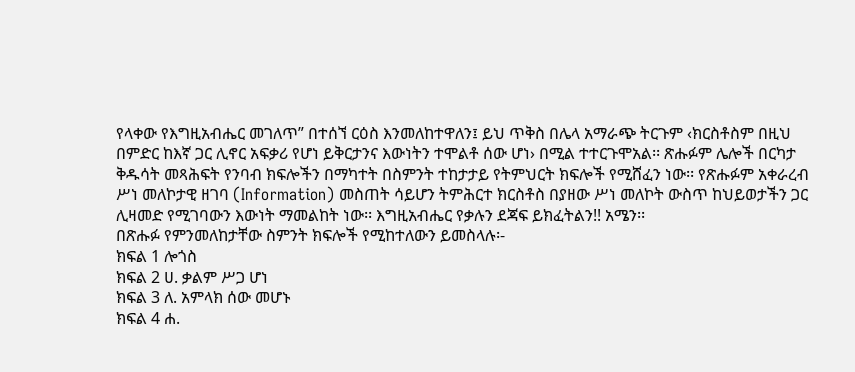የላቀው የእግዚአብሔር መገለጥ” በተሰኘ ርዕስ እንመለከተዋለን፤ ይህ ጥቅስ በሌላ አማራጭ ትርጉም ‹ክርስቶስም በዚህ በምድር ከእኛ ጋር ሊኖር አፍቃሪ የሆነ ይቅርታንና እውነትን ተሞልቶ ሰው ሆነ› በሚል ተተርጉሞአል፡፡ ጽሑፉም ሌሎች በርካታ ቅዱሳት መጻሕፍት የንባብ ክፍሎችን በማካተት በስምንት ተከታታይ የትምህርት ክፍሎች የሚሸፈን ነው፡፡ የጽሑፉም አቀራረብ ሥነ መለኮታዊ ዘገባ (Information) መስጠት ሳይሆን ትምሕርተ ክርስቶስ በያዘው ሥነ መለኮት ውስጥ ከህይወታችን ጋር ሊዛመድ የሚገባውን እውነት ማመልከት ነው፡፡ እግዚአብሔር የቃሉን ደጃፍ ይክፈትልን!! አሜን፡፡
በጽሑፉ የምንመለከታቸው ስምንት ክፍሎች የሚከተለውን ይመስላሉ፡-
ክፍል 1 ሎጎስ
ክፍል 2 ሀ. ቃልም ሥጋ ሆነ
ክፍል 3 ለ. አምላክ ሰው መሆኑ
ክፍል 4 ሐ.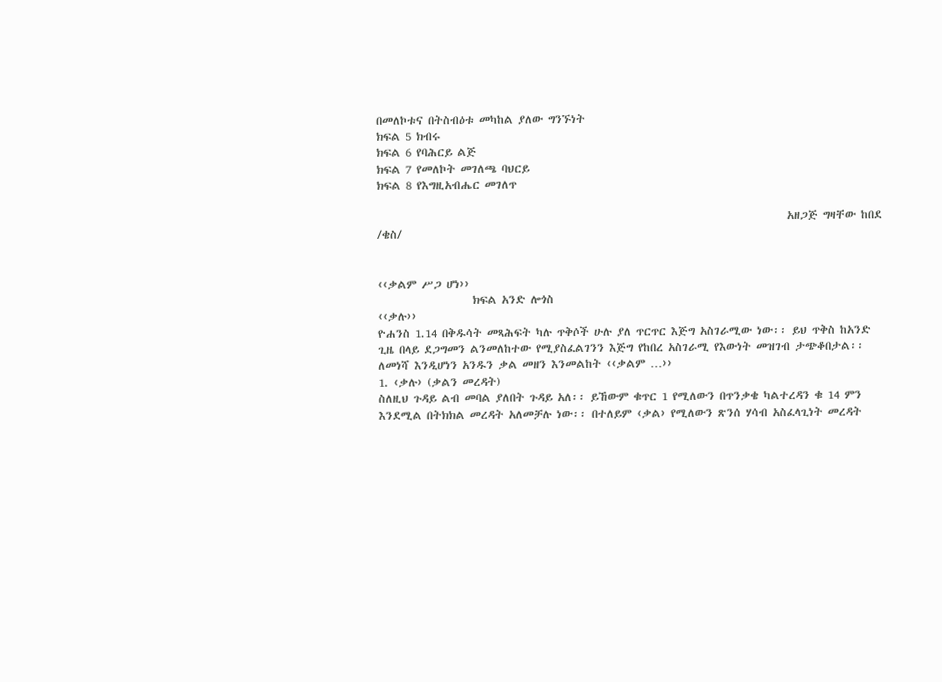በመለኮቱና በትስብዕቱ መካከል ያለው ግንኙነት
ክፍል 5 ክብሩ
ክፍል 6 የባሕርይ ልጅ
ክፍል 7 የመለኮት መገለጫ ባህርይ
ክፍል 8 የእግዚአብሔር መገለጥ

                                                                                  አዘጋጅ ግዛቸው ከበደ /ቄስ/


‹‹ቃልም ሥጋ ሆነ››
                   ክፍል አንድ ሎጎስ
‹‹ቃሉ››
ዮሐንስ 1.14 በቅዱሳት መጻሕፍት ካሉ ጥቅሶች ሁሉ ያለ ጥርጥር እጅግ አስገራሚው ነው፡፡ ይህ ጥቅስ ከአንድ ጊዜ በላይ ደጋግመን ልንመለከተው የሚያስፈልገንን እጅግ የከበረ አስገራሚ የእውነት መዝገብ ታጭቆበታል፡፡ ለመነሻ እንዲሆነን አንዱን ቃል መዘን እንመልከት ‹‹ቃልም …››
1. ‹ቃሉ› (ቃልን መረዳት)
ስለዚህ ጉዳይ ልብ መባል ያለበት ጉዳይ አለ፡፡ ይኸውም ቁጥር 1 የሚለውን በጥንቃቄ ካልተረዳን ቁ 14 ምን እንደሚል በትክክል መረዳት አለመቻሉ ነው፡፡ በተለይም ‹ቃል› የሚለውን ጽንሰ ሃሳብ አስፈላጊነት መረዳት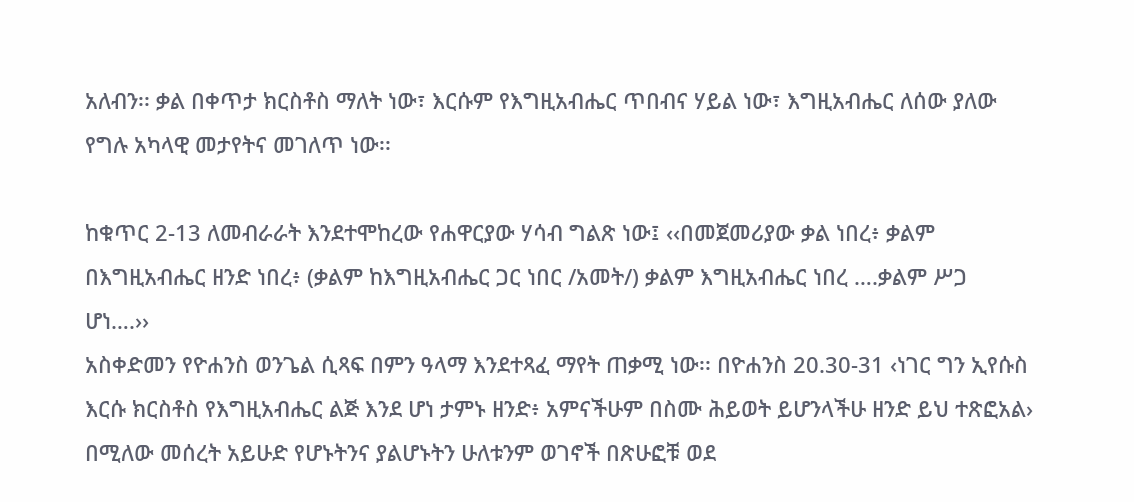አለብን፡፡ ቃል በቀጥታ ክርስቶስ ማለት ነው፣ እርሱም የእግዚአብሔር ጥበብና ሃይል ነው፣ እግዚአብሔር ለሰው ያለው የግሉ አካላዊ መታየትና መገለጥ ነው፡፡

ከቁጥር 2-13 ለመብራራት እንደተሞከረው የሐዋርያው ሃሳብ ግልጽ ነው፤ ‹‹በመጀመሪያው ቃል ነበረ፥ ቃልም በእግዚአብሔር ዘንድ ነበረ፥ (ቃልም ከእግዚአብሔር ጋር ነበር /አመት/) ቃልም እግዚአብሔር ነበረ ….ቃልም ሥጋ ሆነ….››
አስቀድመን የዮሐንስ ወንጌል ሲጻፍ በምን ዓላማ እንደተጻፈ ማየት ጠቃሚ ነው፡፡ በዮሐንስ 20.30-31 ‹ነገር ግን ኢየሱስ እርሱ ክርስቶስ የእግዚአብሔር ልጅ እንደ ሆነ ታምኑ ዘንድ፥ አምናችሁም በስሙ ሕይወት ይሆንላችሁ ዘንድ ይህ ተጽፎአል› በሚለው መሰረት አይሁድ የሆኑትንና ያልሆኑትን ሁለቱንም ወገኖች በጽሁፎቹ ወደ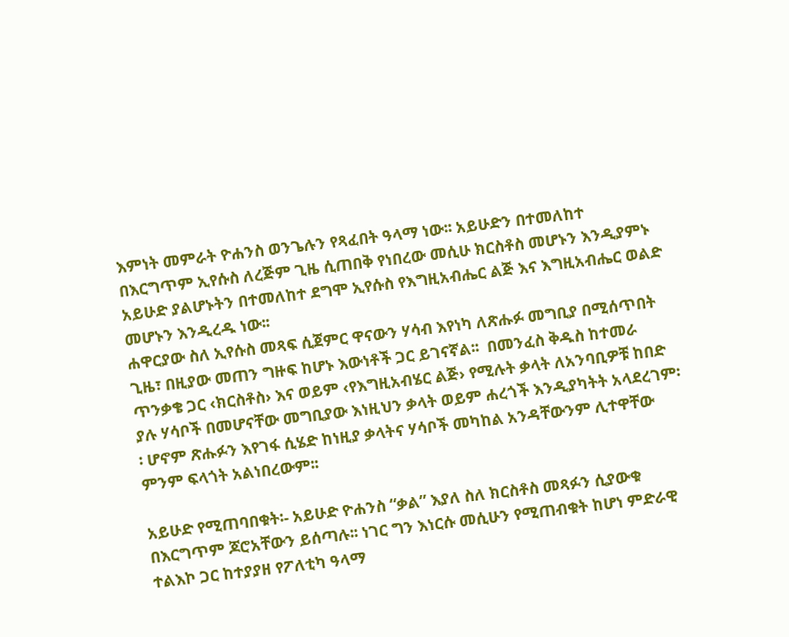እምነት መምራት ዮሐንስ ወንጌሉን የጻፈበት ዓላማ ነው፡፡ አይሁድን በተመለከተ በእርግጥም ኢየሱስ ለረጅም ጊዜ ሲጠበቅ የነበረው መሲሁ ክርስቶስ መሆኑን እንዲያምኑ አይሁድ ያልሆኑትን በተመለከተ ደግሞ ኢየሱስ የእግዚአብሔር ልጅ እና እግዚአብሔር ወልድ መሆኑን እንዲረዱ ነው፡፡
ሐዋርያው ስለ ኢየሱስ መጻፍ ሲጀምር ዋናውን ሃሳብ እየነካ ለጽሑፉ መግቢያ በሚሰጥበት ጊዜ፣ በዚያው መጠን ግዙፍ ከሆኑ እውነቶች ጋር ይገናኛል፡፡  በመንፈስ ቅዱስ ከተመራ ጥንቃቄ ጋር ‹ክርስቶስ› እና ወይም ‹የእግዚአብሄር ልጅ› የሚሉት ቃላት ለአንባቢዎቹ ከበድ ያሉ ሃሳቦች በመሆናቸው መግቢያው እነዚህን ቃላት ወይም ሐረጎች እንዲያካትት አላደረገም፡፡ ሆኖም ጽሑፉን እየገፋ ሲሄድ ከነዚያ ቃላትና ሃሳቦች መካከል አንዳቸውንም ሊተዋቸው ምንም ፍላጎት አልነበረውም፡፡

አይሁድ የሚጠባበቁት፡- አይሁድ ዮሐንስ “ቃል” እያለ ስለ ክርስቶስ መጻፉን ሲያውቁ በእርግጥም ጆሮአቸውን ይሰጣሉ፡፡ ነገር ግን እነርሱ መሲሁን የሚጠብቁት ከሆነ ምድራዊ ተልእኮ ጋር ከተያያዘ የፖለቲካ ዓላማ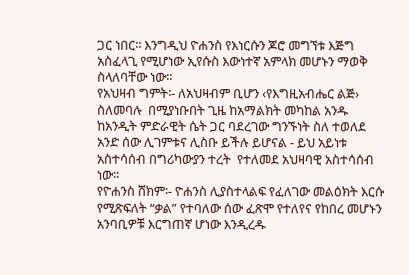ጋር ነበር፡፡ እንግዲህ ዮሐንስ የእነርሱን ጆሮ መግኘቱ እጅግ አስፈላጊ የሚሆነው ኢየሱስ እውነተኛ አምላክ መሆኑን ማወቅ ስላለባቸው ነው፡፡
የአህዛብ ግምት፡- ለአህዛብም ቢሆን ‹የእግዚአብሔር ልጅ› ስለመባሉ  በሚያነቡበት ጊዜ ከአማልክት መካከል አንዱ ከአንዲት ምድራዊት ሴት ጋር ባደረገው ግንኙነት ስለ ተወለደ አንድ ሰው ሊገምቱና ሊስቡ ይችሉ ይሆናል - ይህ አይነቱ አስተሳሰብ በግሪካውያን ተረት  የተለመደ አህዛባዊ አስተሳሰብ ነው፡፡
የዮሐንስ ሸክም፡- ዮሐንስ ሊያስተላልፍ የፈለገው መልዕክት እርሱ የሚጽፍለት “ቃል” የተባለው ሰው ፈጽሞ የተለየና የከበረ መሆኑን አንባቢዎቹ እርግጠኛ ሆነው እንዲረዱ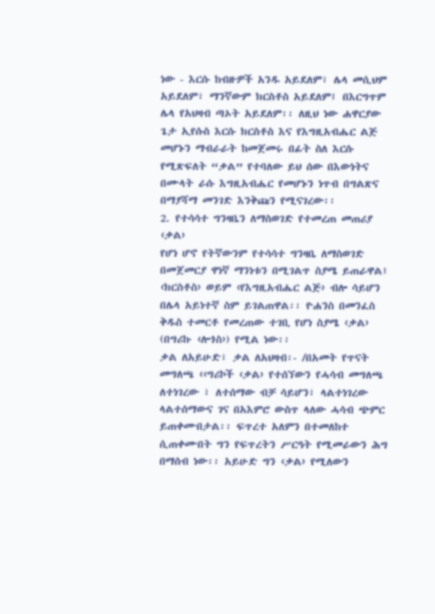ነው - እርሱ ከብዙዎች አንዱ አይደለም፣ ሌላ መሲህም አይደለም፣ ማንኛውም ክርስቶስ አይደለም፤ በእርግጥም ሌላ የአህዛብ ጣኦት አይደለም፡፡ ለዚህ ነው ሐዋርያው ጌታ ኢየሱስ እርሱ ክርስቶስ እና የእግዚአብሔር ልጅ መሆኑን ማብራራት ከመጀመሩ በፊት ስለ እርሱ የሚጽፍለት “ቃል” የተባለው ይህ ሰው በእውነትና በሙላት ራሱ እግዚአብሔር የመሆኑን ነጥብ በግልጽና በማያሻማ መንገድ እንቅጩን የሚናገረው፡፡
2. የተሳሳተ ግንዛቤን ለማስወገድ የተመረጠ መጠሪያ ‹ቃል›
የሆነ ሆኖ የትኛውንም የተሳሳተ ግንዛቤ ለማስወገድ በመጀመርያ ዋነኛ ማንነቱን በሚገልጥ ስያሜ ይጠራዋል፤ ‹ክርስቶስ› ወይም ‹የእግዚአብሔር ልጅ› ብሎ ሳይሆን በሌላ አይነተኛ ስም ይገልጠዋል፡፡ ዮሐንስ በመንፈስ ቅዱስ ተመርቶ የመረጠው ተገቢ የሆነ ስያሜ ‹ቃል› (በግሪኩ ‹ሎጎስ›) የሚል ነው፡፡
ቃል ለአይሁድ፣ ቃል ለአህዛብ፡- /በአመት የጥናት መግለጫ ‹‹ግሪኮች ‹ቃል› የተሰኘውን የሓሳብ መግለጫ ለተነገረው ፣ ለተሰማው ብቻ ሳይሆን፣ ላልተነገረው ላልተሰማውና ገና በአእምሮ ውስጥ ላለው ሓሳብ ጭምር ይጠቀሙበታል፡፡ ፍጥረተ አለምን በተመለከተ ሲጠቀሙበት ግን የፍጥረትን ሥርዓት የሚመራውን ሕግ በማሰብ ነው፡፡ አይሁድ ግን ‹ቃል› የሚለውን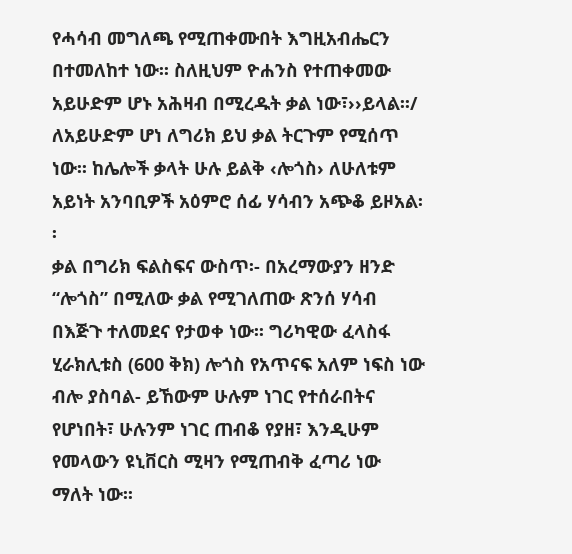የሓሳብ መግለጫ የሚጠቀሙበት እግዚአብሔርን በተመለከተ ነው፡፡ ስለዚህም ዮሐንስ የተጠቀመው አይሁድም ሆኑ አሕዛብ በሚረዱት ቃል ነው፣››ይላል፡፡/ ለአይሁድም ሆነ ለግሪክ ይህ ቃል ትርጉም የሚሰጥ ነው፡፡ ከሌሎች ቃላት ሁሉ ይልቅ ‹ሎጎስ› ለሁለቱም አይነት አንባቢዎች አዕምሮ ሰፊ ሃሳብን አጭቆ ይዞአል፡፡
ቃል በግሪክ ፍልስፍና ውስጥ፡- በአረማውያን ዘንድ “ሎጎስ” በሚለው ቃል የሚገለጠው ጽንሰ ሃሳብ በእጅጉ ተለመደና የታወቀ ነው፡፡ ግሪካዊው ፈላስፋ ሂራክሊቱስ (600 ቅክ) ሎጎስ የአጥናፍ አለም ነፍስ ነው ብሎ ያስባል- ይኸውም ሁሉም ነገር የተሰራበትና የሆነበት፣ ሁሉንም ነገር ጠብቆ የያዘ፣ እንዲሁም የመላውን ዩኒቨርስ ሚዛን የሚጠብቅ ፈጣሪ ነው ማለት ነው፡፡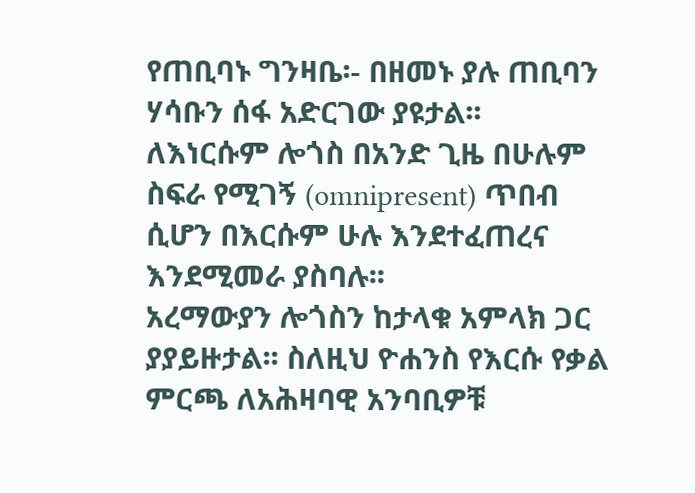የጠቢባኑ ግንዛቤ፡- በዘመኑ ያሉ ጠቢባን ሃሳቡን ሰፋ አድርገው ያዩታል፡፡ ለእነርሱም ሎጎስ በአንድ ጊዜ በሁሉም ስፍራ የሚገኝ (omnipresent) ጥበብ ሲሆን በእርሱም ሁሉ እንደተፈጠረና እንደሚመራ ያስባሉ፡፡
አረማውያን ሎጎስን ከታላቁ አምላክ ጋር ያያይዙታል፡፡ ስለዚህ ዮሐንስ የእርሱ የቃል ምርጫ ለአሕዛባዊ አንባቢዎቹ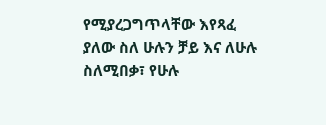የሚያረጋግጥላቸው እየጻፈ ያለው ስለ ሁሉን ቻይ እና ለሁሉ ስለሚበቃ፣ የሁሉ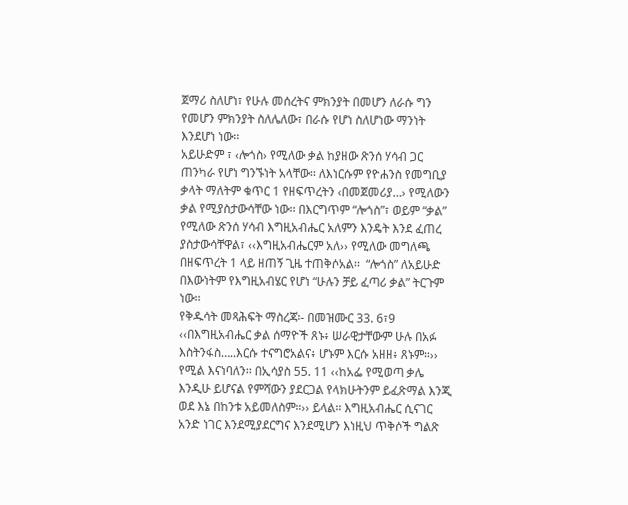ጀማሪ ስለሆነ፣ የሁሉ መሰረትና ምክንያት በመሆን ለራሱ ግን የመሆን ምክንያት ስለሌለው፣ በራሱ የሆነ ስለሆነው ማንነት እንደሆነ ነው፡፡
አይሁድም ፣ ‹ሎጎስ› የሚለው ቃል ከያዘው ጽንሰ ሃሳብ ጋር ጠንካራ የሆነ ግንኙነት አላቸው፡፡ ለእነርሱም የዮሐንስ የመግቢያ ቃላት ማለትም ቁጥር 1 የዘፍጥረትን ‹በመጀመሪያ…› የሚለውን ቃል የሚያስታውሳቸው ነው፡፡ በእርግጥም “ሎጎስ”፣ ወይም “ቃል” የሚለው ጽንሰ ሃሳብ እግዚአብሔር አለምን እንዴት እንደ ፈጠረ ያስታውሳቸዋል፣ ‹‹እግዚአብሔርም አለ›› የሚለው መግለጫ በዘፍጥረት 1 ላይ ዘጠኝ ጊዜ ተጠቅሶአል፡፡  “ሎጎስ” ለአይሁድ በእውነትም የእግዚአብሄር የሆነ “ሁሉን ቻይ ፈጣሪ ቃል” ትርጉም ነው፡፡
የቅዱሳት መጻሕፍት ማስረጃ፡- በመዝሙር 33. 6፣9 ‹‹በእግዚአብሔር ቃል ሰማዮች ጸኑ፥ ሠራዊታቸውም ሁሉ በአፉ እስትንፋስ…..እርሱ ተናግሮአልና፥ ሆኑም እርሱ አዘዘ፥ ጸኑም።›› የሚል እናነባለን፡፡ በኢሳያስ 55. 11 ‹‹ከአፌ የሚወጣ ቃሌ እንዲሁ ይሆናል የምሻውን ያደርጋል የላክሁትንም ይፈጽማል እንጂ ወደ እኔ በከንቱ አይመለስም።›› ይላል፡፡ እግዚአብሔር ሲናገር አንድ ነገር እንደሚያደርግና እንደሚሆን እነዚህ ጥቅሶች ግልጽ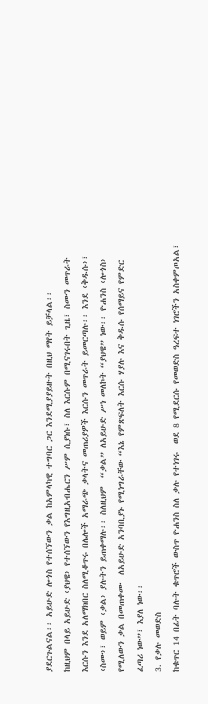ያደርጉልናል፡፡ አይሁድ ሎጎስ የተሰኘውን ቃል ከአምላካዊ ተግባር ጋር እንደሚያያይዙት በዚህ ማየት ይቻላል፡፡
ከዚህም በላይ አይሁድ ‹ያህዌ› የተሰኘውን የእግዚአብሔርን ሥም ሲያነሱ፣ ስለ እርሱም በሚናገሩበት ጊዜ፣ ስሙን መጥራት እርሱን እንደ አለማክበር ስለሚቆጥሩ በሌሎች አማራጭ ቃላትና መጠሪያዎች እርሱን መጥራት ይመርጣሉ፡፡ እንደ ‹ቅዱሱ›፣ ‹ስሙ›፣ ወይም ‹ቃል› ያሉትን ይጠቀማሉ፡፡ ስለዚህም  “ቃል” ለአይሁድ ሥነ መለኮት “ያህዌ” ነው፡፡ ዮሐንስ ‹ሎጎስ› የሚለውን ቃል በመጠቀሙ  ለአይሁድ አንባቢያኑ የሚነግራቸው “እኔ የምጽፍለት እርሱ ሃያሉ እና ቅዱሱ የሰማይና የምድር ፈጣሪ ነው”፣ እያለ ነው፡፡
3. የቃሉ መወድስ
ከቁጥር 14 በፊት ባሉት ቁጥሮች ውስጥ ዮሐንስ ስለ ቃሉ የተነገሩ  ወደ 8 የሚደርሱ የመወድስ ዓረፍተ ነገሮችን አስቀምጦአል፣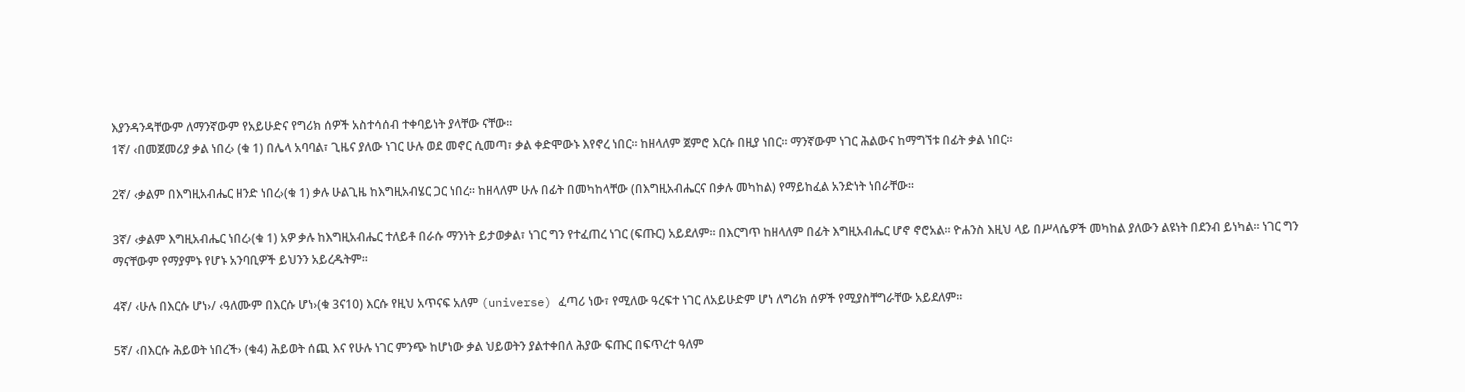እያንዳንዳቸውም ለማንኛውም የአይሁድና የግሪክ ሰዎች አስተሳሰብ ተቀባይነት ያላቸው ናቸው፡፡
1ኛ/ ‹በመጀመሪያ ቃል ነበረ› (ቁ 1) በሌላ አባባል፣ ጊዜና ያለው ነገር ሁሉ ወደ መኖር ሲመጣ፣ ቃል ቀድሞውኑ እየኖረ ነበር፡፡ ከዘላለም ጀምሮ እርሱ በዚያ ነበር፡፡ ማንኛውም ነገር ሕልውና ከማግኘቱ በፊት ቃል ነበር፡፡

2ኛ/ ‹ቃልም በእግዚአብሔር ዘንድ ነበረ›(ቁ 1) ቃሉ ሁልጊዜ ከእግዚአብሄር ጋር ነበረ፡፡ ከዘላለም ሁሉ በፊት በመካከላቸው (በእግዚአብሔርና በቃሉ መካከል) የማይከፈል አንድነት ነበራቸው፡፡

3ኛ/ ‹ቃልም እግዚአብሔር ነበረ›(ቁ 1) አዎ ቃሉ ከእግዚአብሔር ተለይቶ በራሱ ማንነት ይታወቃል፣ ነገር ግን የተፈጠረ ነገር (ፍጡር) አይደለም፡፡ በእርግጥ ከዘላለም በፊት እግዚአብሔር ሆኖ ኖሮአል፡፡ ዮሐንስ እዚህ ላይ በሥላሴዎች መካከል ያለውን ልዩነት በደንብ ይነካል፡፡ ነገር ግን ማናቸውም የማያምኑ የሆኑ አንባቢዎች ይህንን አይረዱትም፡፡

4ኛ/ ‹ሁሉ በእርሱ ሆነ›/ ‹ዓለሙም በእርሱ ሆነ›(ቁ 3ና10) እርሱ የዚህ አጥናፍ አለም (universe) ፈጣሪ ነው፣ የሚለው ዓረፍተ ነገር ለአይሁድም ሆነ ለግሪክ ሰዎች የሚያስቸግራቸው አይደለም፡፡

5ኛ/ ‹በእርሱ ሕይወት ነበረች› (ቁ4) ሕይወት ሰጪ እና የሁሉ ነገር ምንጭ ከሆነው ቃል ህይወትን ያልተቀበለ ሕያው ፍጡር በፍጥረተ ዓለም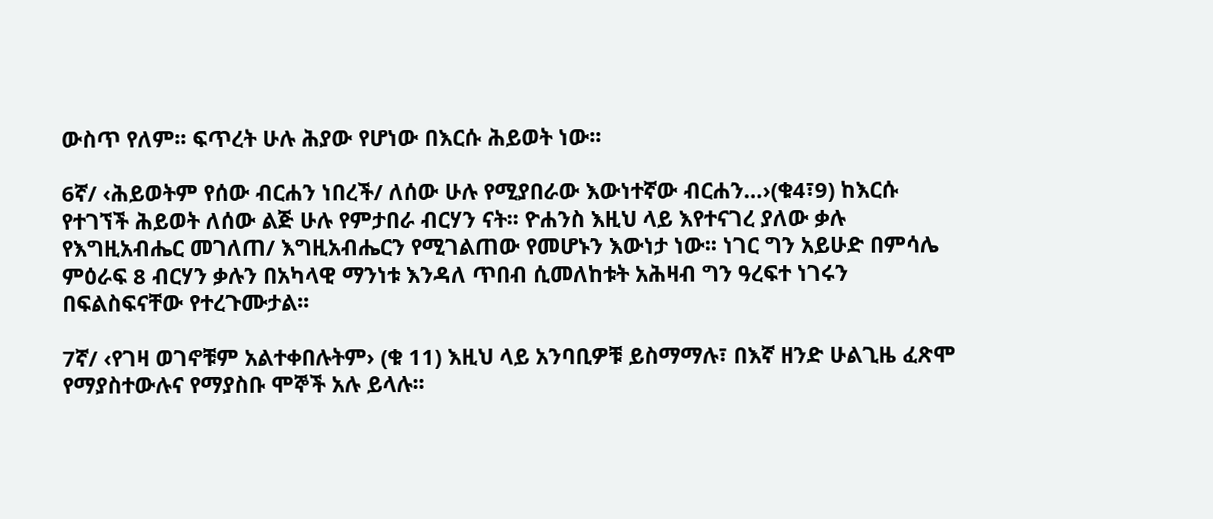ውስጥ የለም፡፡ ፍጥረት ሁሉ ሕያው የሆነው በእርሱ ሕይወት ነው፡፡

6ኛ/ ‹ሕይወትም የሰው ብርሐን ነበረች/ ለሰው ሁሉ የሚያበራው እውነተኛው ብርሐን…›(ቁ4፣9) ከእርሱ የተገኘች ሕይወት ለሰው ልጅ ሁሉ የምታበራ ብርሃን ናት፡፡ ዮሐንስ እዚህ ላይ እየተናገረ ያለው ቃሉ የእግዚአብሔር መገለጠ/ እግዚአብሔርን የሚገልጠው የመሆኑን እውነታ ነው፡፡ ነገር ግን አይሁድ በምሳሌ ምዕራፍ 8 ብርሃን ቃሉን በአካላዊ ማንነቱ እንዳለ ጥበብ ሲመለከቱት አሕዛብ ግን ዓረፍተ ነገሩን በፍልስፍናቸው የተረጉሙታል፡፡

7ኛ/ ‹የገዛ ወገኖቹም አልተቀበሉትም› (ቁ 11) እዚህ ላይ አንባቢዎቹ ይስማማሉ፣ በእኛ ዘንድ ሁልጊዜ ፈጽሞ የማያስተውሉና የማያስቡ ሞኞች አሉ ይላሉ፡፡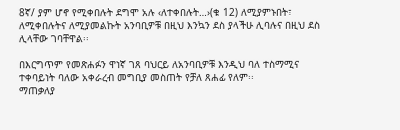8ኛ/ ያም ሆኖ የሚቀበሉት ደግሞ አሉ ‹ለተቀበሉት…›(ቁ 12) ለሚያምኑበት፣ ለሚቀበሉትና ለሚያመልኩት አንባቢዎቹ በዚህ እንኳን ደስ ያላችሁ ሊባሉና በዚህ ደስ ሊላቸው ገባቸዋል፡፡

በእርግጥም የመጽሐፉን ዋነኛ ገጸ ባህርይ ለአንባቢዎቹ እንዲህ ባለ ተስማሚና ተቀባይነት ባለው አቀራረብ መግቢያ መስጠት የቻለ ጸሐፊ የለም፡፡
ማጠቃለያ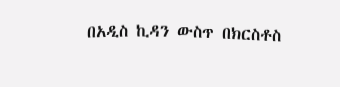በአዲስ ኪዳን ውስጥ በክርስቶስ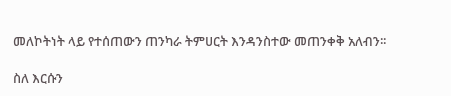መለኮትነት ላይ የተሰጠውን ጠንካራ ትምሀርት እንዳንስተው መጠንቀቅ አለብን፡፡

ስለ እርሱን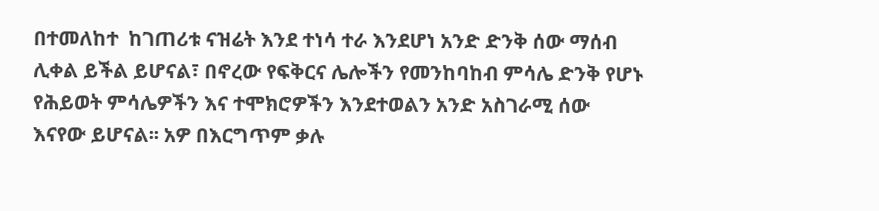በተመለከተ  ከገጠሪቱ ናዝሬት እንደ ተነሳ ተራ እንደሆነ አንድ ድንቅ ሰው ማሰብ ሊቀል ይችል ይሆናል፣ በኖረው የፍቅርና ሌሎችን የመንከባከብ ምሳሌ ድንቅ የሆኑ የሕይወት ምሳሌዎችን እና ተሞክሮዎችን እንደተወልን አንድ አስገራሚ ሰው እናየው ይሆናል፡፡ አዎ በእርግጥም ቃሉ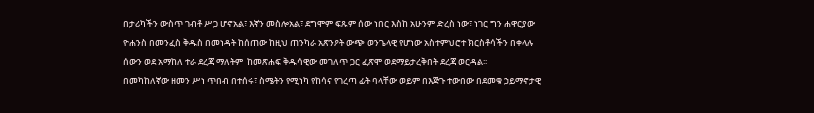በታሪካችን ውስጥ ገብቶ ሥጋ ሆኖአል፣ እኛን መስሎአል፣ ደግሞም ፍጹም ሰው ነበር እስከ አሁንም ድረስ ነው፣ ነገር ግን ሐዋርያው ዮሐንስ በመንፈስ ቅዱስ በመነዳት ከሰጠው ከዚህ ጠንካራ አጽንዖት ውጭ ወንጌላዊ የሆነው አስተምህሮተ ክርስቶሳችን በቀላሉ ሰውን ወደ አማከለ ተራ ደረጃ ማለትም  ከመጽሐፍ ቅዱሳዊው መገለጥ ጋር ፈጽሞ ወደማይታረቅበት ደረጃ ወርዳል፡፡
በመካከለኛው ዘመን ሥነ ጥበብ በተሰሩ፣ ስሜትን የሚነካ የከሳና የገረጣ ፊት ባላቸው ወይም በእጅጉ ተውበው በደመቁ ኃይማኖታዊ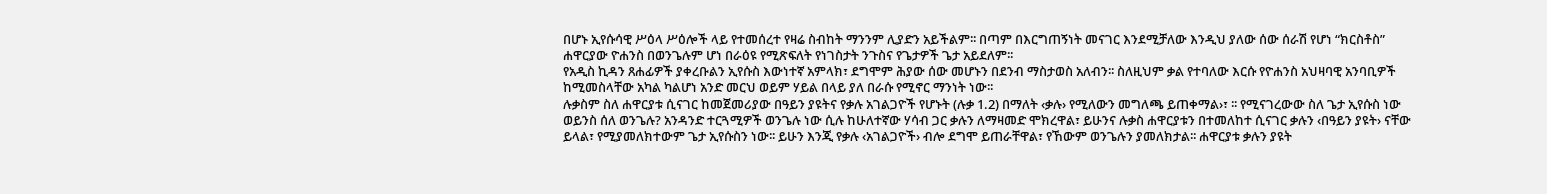በሆኑ ኢየሱሳዊ ሥዕላ ሥዕሎች ላይ የተመሰረተ የዛሬ ስብከት ማንንም ሊያድን አይችልም፡፡ በጣም በእርግጠኝነት መናገር እንደሚቻለው እንዲህ ያለው ሰው ሰራሽ የሆነ “ክርስቶስ” ሐዋርያው ዮሐንስ በወንጌሉም ሆነ በራዕዩ የሚጽፍለት የነገስታት ንጉስና የጌታዎች ጌታ አይደለም፡፡
የአዲስ ኪዳን ጸሐፊዎች ያቀረቡልን ኢየሱስ እውነተኛ አምላክ፣ ደግሞም ሕያው ሰው መሆኑን በደንብ ማስታወስ አለብን፡፡ ስለዚህም ቃል የተባለው እርሱ የዮሐንስ አህዛባዊ አንባቢዎች ከሚመስላቸው አካል ካልሆነ አንድ መርህ ወይም ሃይል በላይ ያለ በራሱ የሚኖር ማንነት ነው፡፡
ሉቃስም ስለ ሐዋርያቱ ሲናገር ከመጀመሪያው በዓይን ያዩትና የቃሉ አገልጋዮች የሆኑት (ሉቃ 1.2) በማለት ‹ቃሉ› የሚለውን መግለጫ ይጠቀማል›፣ ፡፡ የሚናገረውው ስለ ጌታ ኢየሱስ ነው ወይንስ ሰለ ወንጌሉ? አንዳንድ ተርጓሚዎች ወንጌሉ ነው ሲሉ ከሁለተኛው ሃሳብ ጋር ቃሉን ለማዛመድ ሞክረዋል፣ ይሁንና ሉቃስ ሐዋርያቱን በተመለከተ ሲናገር ቃሉን ‹በዓይን ያዩት› ናቸው ይላል፣ የሚያመለክተውም ጌታ ኢየሱስን ነው፡፡ ይሁን እንጂ የቃሉ ‹አገልጋዮች› ብሎ ደግሞ ይጠራቸዋል፣ የኸውም ወንጌሉን ያመለክታል፡፡ ሐዋርያቱ ቃሉን ያዩት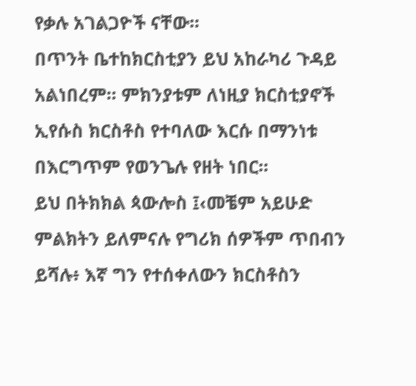የቃሉ አገልጋዮች ናቸው፡፡
በጥንት ቤተከክርስቲያን ይህ አከራካሪ ጉዳይ አልነበረም፡፡ ምክንያቱም ለነዚያ ክርስቲያኖች ኢየሱስ ክርስቶስ የተባለው እርሱ በማንነቱ በእርግጥም የወንጌሉ የዘት ነበር፡፡
ይህ በትክክል ጳውሎስ ፤‹መቼም አይሁድ ምልክትን ይለምናሉ የግሪክ ሰዎችም ጥበብን ይሻሉ፥ እኛ ግን የተሰቀለውን ክርስቶስን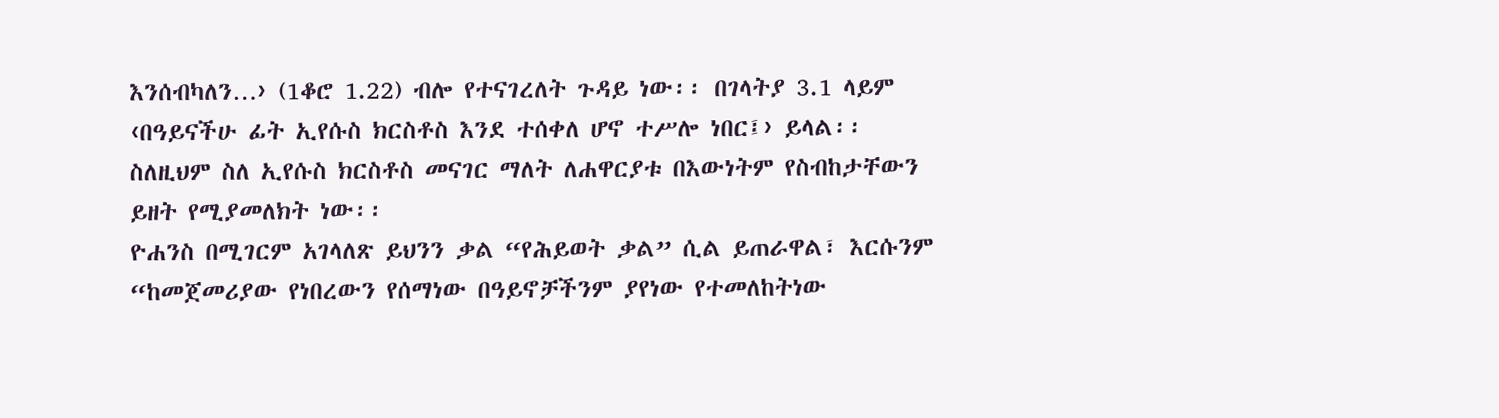እንሰብካለን…› (1ቆሮ 1.22) ብሎ የተናገረለት ጉዳይ ነው፡፡ በገላትያ 3.1 ላይም ‹በዓይናችሁ ፊት ኢየሱስ ክርስቶስ እንደ ተሰቀለ ሆኖ ተሥሎ ነበር፤› ይላል፡፡ስለዚህም ስለ ኢየሱስ ክርስቶስ መናገር ማለት ለሐዋርያቱ በእውነትም የስብከታቸውን ይዘት የሚያመለክት ነው፡፡
ዮሐንስ በሚገርም አገላለጽ ይህንን ቃል “የሕይወት ቃል” ሲል ይጠራዋል፣ እርሱንም “ከመጀመሪያው የነበረውን የሰማነው በዓይኖቻችንም ያየነው የተመለከትነው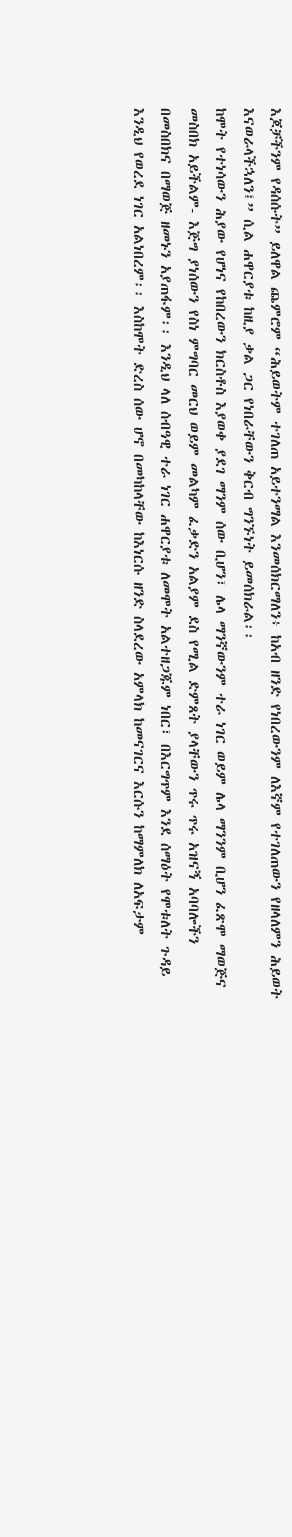እጆቻችንም የዳሰሱት” ይለዋል ጨምሮም “ሕይወትም ተገለጠ አይተንማል እንመሰክርማለን፥ ከአብ ዘንድ የነበረውንም ለእኛም የተገለጠውን የዘላለምን ሕይወት እናወራላችኋለን፤” ሲል ሐዋርያቱ ከዚያ ቃል ጋር የነበራቸውን ቅርብ ግንኙነት ይመሰክራል፡፡
ከሞት የተነሳውን ሕያው የሆነና የከበረውን ክርስቶስ እያወቀ ያደገ ማንም ሰው ቢሆን፣ ሌላ ማንኛውንም ተራ ነገር ወይም ሌላ ማንንም ቢሆን ፈጽሞ ማወጅና መስበክ አይችልም- እጅግ ያነሰውን የስነ ምግባር መርህ ወይም መልካም ፈቃድን አልያም ደስ የሚል ድምጸት ያላቸውን ጥሩ ጥሩ አዝናኝ አባባሎችን በመስበክና በማወጅ ዘመኑን አያጠፋም፡፡ እንዲህ ላለ ሰብዓዊ ተራ ነገር ሐዋርያቱ ለመሞት አልተዘጋጁም ነበር፣ በእርግጥም እንደ ሰማዕት የሞቱለት ጉዳይ እንዲህ የወረደ ነገር አልነበረም፡፡ እስከሞት ድረስ ሰው ሆኖ በመካከላቸው ከእነርሱ ዘንድ ስላደረው አምላክ ከመናገርና እርሱን ከማምለክ ለአፍታም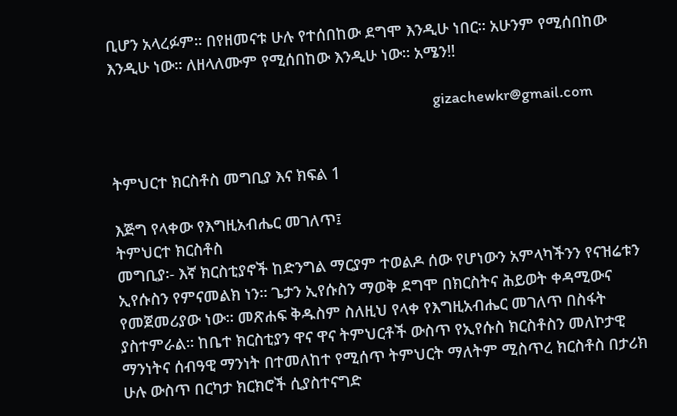ቢሆን አላረፉም፡፡ በየዘመናቱ ሁሉ የተሰበከው ደግሞ እንዲሁ ነበር፡፡ አሁንም የሚሰበከው እንዲሁ ነው፡፡ ለዘላለሙም የሚሰበከው እንዲሁ ነው፡፡ አሜን!!

                                                                                 gizachewkr@gmail.com


ትምህርተ ክርስቶስ መግቢያ እና ክፍል 1

እጅግ የላቀው የእግዚአብሔር መገለጥ፤
ትምህርተ ክርስቶስ
መግቢያ፡- እኛ ክርስቲያኖች ከድንግል ማርያም ተወልዶ ሰው የሆነውን አምላካችንን የናዝሬቱን ኢየሱስን የምናመልክ ነን፡፡ ጌታን ኢየሱስን ማወቅ ደግሞ በክርስትና ሕይወት ቀዳሚውና የመጀመሪያው ነው፡፡ መጽሐፍ ቅዱስም ስለዚህ የላቀ የእግዚአብሔር መገለጥ በስፋት ያስተምራል፡፡ ከቤተ ክርስቲያን ዋና ዋና ትምህርቶች ውስጥ የኢየሱስ ክርስቶስን መለኮታዊ ማንነትና ሰብዓዊ ማንነት በተመለከተ የሚሰጥ ትምህርት ማለትም ሚስጥረ ክርስቶስ በታሪክ ሁሉ ውስጥ በርካታ ክርክሮች ሲያስተናግድ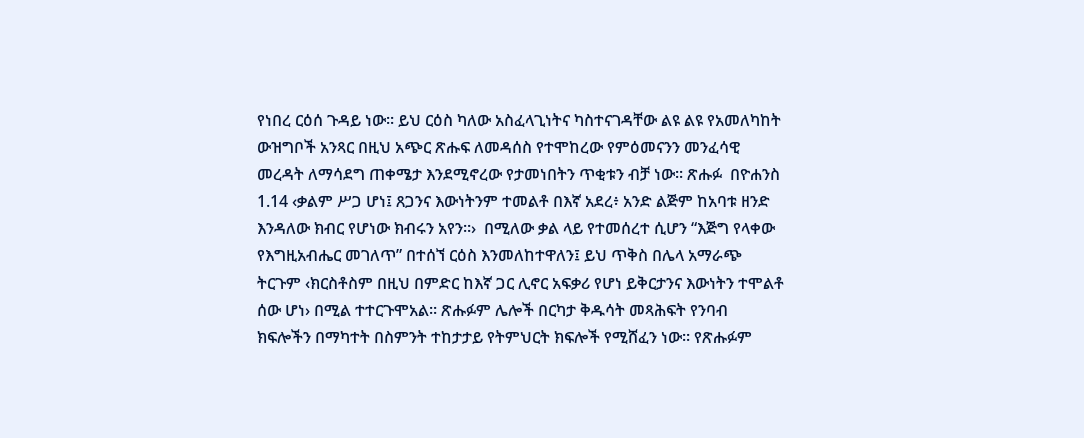የነበረ ርዕሰ ጉዳይ ነው፡፡ ይህ ርዕስ ካለው አስፈላጊነትና ካስተናገዳቸው ልዩ ልዩ የአመለካከት ውዝግቦች አንጻር በዚህ አጭር ጽሑፍ ለመዳሰስ የተሞከረው የምዕመናንን መንፈሳዊ መረዳት ለማሳደግ ጠቀሜታ እንደሚኖረው የታመነበትን ጥቂቱን ብቻ ነው፡፡ ጽሑፉ  በዮሐንስ 1.14 ‹ቃልም ሥጋ ሆነ፤ ጸጋንና እውነትንም ተመልቶ በእኛ አደረ፥ አንድ ልጅም ከአባቱ ዘንድ እንዳለው ክብር የሆነው ክብሩን አየን።›  በሚለው ቃል ላይ የተመሰረተ ሲሆን “እጅግ የላቀው የእግዚአብሔር መገለጥ” በተሰኘ ርዕስ እንመለከተዋለን፤ ይህ ጥቅስ በሌላ አማራጭ ትርጉም ‹ክርስቶስም በዚህ በምድር ከእኛ ጋር ሊኖር አፍቃሪ የሆነ ይቅርታንና እውነትን ተሞልቶ ሰው ሆነ› በሚል ተተርጉሞአል፡፡ ጽሑፉም ሌሎች በርካታ ቅዱሳት መጻሕፍት የንባብ ክፍሎችን በማካተት በስምንት ተከታታይ የትምህርት ክፍሎች የሚሸፈን ነው፡፡ የጽሑፉም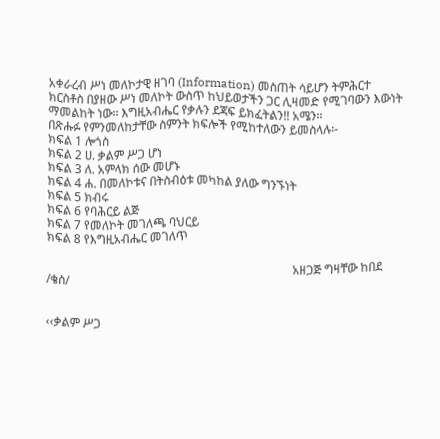አቀራረብ ሥነ መለኮታዊ ዘገባ (Information) መስጠት ሳይሆን ትምሕርተ ክርስቶስ በያዘው ሥነ መለኮት ውስጥ ከህይወታችን ጋር ሊዛመድ የሚገባውን እውነት ማመልከት ነው፡፡ እግዚአብሔር የቃሉን ደጃፍ ይክፈትልን!! አሜን፡፡
በጽሑፉ የምንመለከታቸው ስምንት ክፍሎች የሚከተለውን ይመስላሉ፡-
ክፍል 1 ሎጎስ
ክፍል 2 ሀ. ቃልም ሥጋ ሆነ
ክፍል 3 ለ. አምላክ ሰው መሆኑ
ክፍል 4 ሐ. በመለኮቱና በትስብዕቱ መካከል ያለው ግንኙነት
ክፍል 5 ክብሩ
ክፍል 6 የባሕርይ ልጅ
ክፍል 7 የመለኮት መገለጫ ባህርይ
ክፍል 8 የእግዚአብሔር መገለጥ

                                                                                  አዘጋጅ ግዛቸው ከበደ /ቄስ/


‹‹ቃልም ሥጋ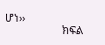ሆነ››
                   ክፍል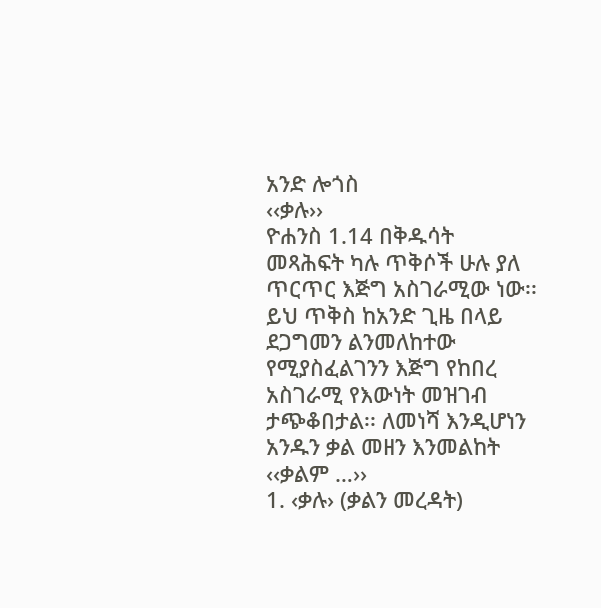አንድ ሎጎስ
‹‹ቃሉ››
ዮሐንስ 1.14 በቅዱሳት መጻሕፍት ካሉ ጥቅሶች ሁሉ ያለ ጥርጥር እጅግ አስገራሚው ነው፡፡ ይህ ጥቅስ ከአንድ ጊዜ በላይ ደጋግመን ልንመለከተው የሚያስፈልገንን እጅግ የከበረ አስገራሚ የእውነት መዝገብ ታጭቆበታል፡፡ ለመነሻ እንዲሆነን አንዱን ቃል መዘን እንመልከት ‹‹ቃልም …››
1. ‹ቃሉ› (ቃልን መረዳት)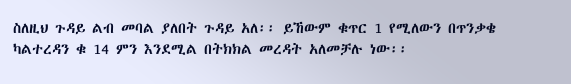ስለዚህ ጉዳይ ልብ መባል ያለበት ጉዳይ አለ፡፡ ይኸውም ቁጥር 1 የሚለውን በጥንቃቄ ካልተረዳን ቁ 14 ምን እንደሚል በትክክል መረዳት አለመቻሉ ነው፡፡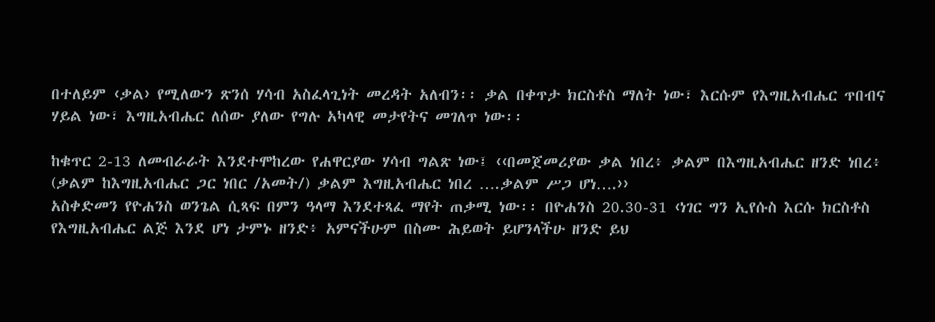በተለይም ‹ቃል› የሚለውን ጽንሰ ሃሳብ አስፈላጊነት መረዳት አለብን፡፡ ቃል በቀጥታ ክርስቶስ ማለት ነው፣ እርሱም የእግዚአብሔር ጥበብና ሃይል ነው፣ እግዚአብሔር ለሰው ያለው የግሉ አካላዊ መታየትና መገለጥ ነው፡፡

ከቁጥር 2-13 ለመብራራት እንደተሞከረው የሐዋርያው ሃሳብ ግልጽ ነው፤ ‹‹በመጀመሪያው ቃል ነበረ፥ ቃልም በእግዚአብሔር ዘንድ ነበረ፥ (ቃልም ከእግዚአብሔር ጋር ነበር /አመት/) ቃልም እግዚአብሔር ነበረ ….ቃልም ሥጋ ሆነ….››
አስቀድመን የዮሐንስ ወንጌል ሲጻፍ በምን ዓላማ እንደተጻፈ ማየት ጠቃሚ ነው፡፡ በዮሐንስ 20.30-31 ‹ነገር ግን ኢየሱስ እርሱ ክርስቶስ የእግዚአብሔር ልጅ እንደ ሆነ ታምኑ ዘንድ፥ አምናችሁም በስሙ ሕይወት ይሆንላችሁ ዘንድ ይህ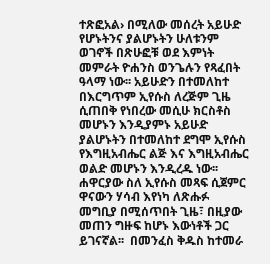ተጽፎአል› በሚለው መሰረት አይሁድ የሆኑትንና ያልሆኑትን ሁለቱንም ወገኖች በጽሁፎቹ ወደ እምነት መምራት ዮሐንስ ወንጌሉን የጻፈበት ዓላማ ነው፡፡ አይሁድን በተመለከተ በእርግጥም ኢየሱስ ለረጅም ጊዜ ሲጠበቅ የነበረው መሲሁ ክርስቶስ መሆኑን እንዲያምኑ አይሁድ ያልሆኑትን በተመለከተ ደግሞ ኢየሱስ የእግዚአብሔር ልጅ እና እግዚአብሔር ወልድ መሆኑን እንዲረዱ ነው፡፡
ሐዋርያው ስለ ኢየሱስ መጻፍ ሲጀምር ዋናውን ሃሳብ እየነካ ለጽሑፉ መግቢያ በሚሰጥበት ጊዜ፣ በዚያው መጠን ግዙፍ ከሆኑ እውነቶች ጋር ይገናኛል፡፡  በመንፈስ ቅዱስ ከተመራ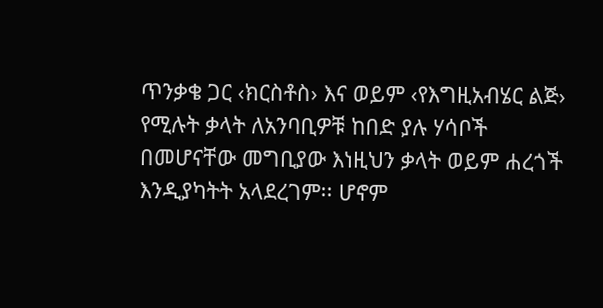ጥንቃቄ ጋር ‹ክርስቶስ› እና ወይም ‹የእግዚአብሄር ልጅ› የሚሉት ቃላት ለአንባቢዎቹ ከበድ ያሉ ሃሳቦች በመሆናቸው መግቢያው እነዚህን ቃላት ወይም ሐረጎች እንዲያካትት አላደረገም፡፡ ሆኖም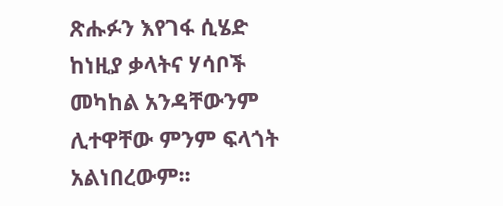ጽሑፉን እየገፋ ሲሄድ ከነዚያ ቃላትና ሃሳቦች መካከል አንዳቸውንም ሊተዋቸው ምንም ፍላጎት አልነበረውም፡፡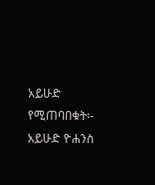አይሁድ የሚጠባበቁት፡- አይሁድ ዮሐንስ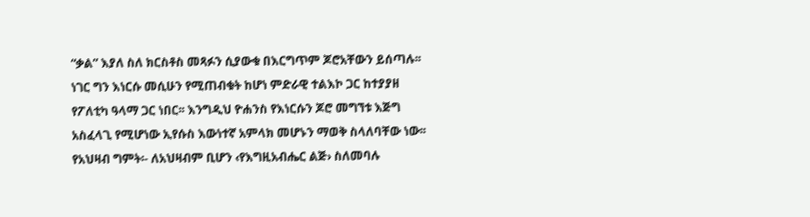“ቃል” እያለ ስለ ክርስቶስ መጻፉን ሲያውቁ በእርግጥም ጆሮአቸውን ይሰጣሉ፡፡ ነገር ግን እነርሱ መሲሁን የሚጠብቁት ከሆነ ምድራዊ ተልእኮ ጋር ከተያያዘ የፖለቲካ ዓላማ ጋር ነበር፡፡ እንግዲህ ዮሐንስ የእነርሱን ጆሮ መግኘቱ እጅግ አስፈላጊ የሚሆነው ኢየሱስ እውነተኛ አምላክ መሆኑን ማወቅ ስላለባቸው ነው፡፡
የአህዛብ ግምት፡- ለአህዛብም ቢሆን ‹የእግዚአብሔር ልጅ› ስለመባሉ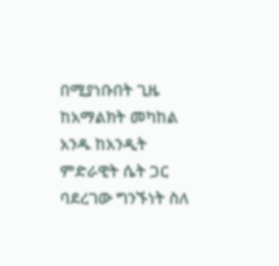በሚያነቡበት ጊዜ ከአማልክት መካከል አንዱ ከአንዲት ምድራዊት ሴት ጋር ባደረገው ግንኙነት ስለ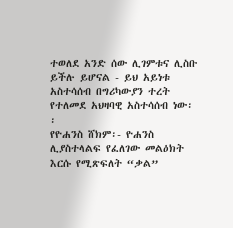ተወለደ አንድ ሰው ሊገምቱና ሊስቡ ይችሉ ይሆናል - ይህ አይነቱ አስተሳሰብ በግሪካውያን ተረት  የተለመደ አህዛባዊ አስተሳሰብ ነው፡፡
የዮሐንስ ሸክም፡- ዮሐንስ ሊያስተላልፍ የፈለገው መልዕክት እርሱ የሚጽፍለት “ቃል”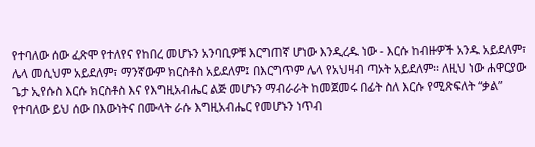የተባለው ሰው ፈጽሞ የተለየና የከበረ መሆኑን አንባቢዎቹ እርግጠኛ ሆነው እንዲረዱ ነው - እርሱ ከብዙዎች አንዱ አይደለም፣ ሌላ መሲህም አይደለም፣ ማንኛውም ክርስቶስ አይደለም፤ በእርግጥም ሌላ የአህዛብ ጣኦት አይደለም፡፡ ለዚህ ነው ሐዋርያው ጌታ ኢየሱስ እርሱ ክርስቶስ እና የእግዚአብሔር ልጅ መሆኑን ማብራራት ከመጀመሩ በፊት ስለ እርሱ የሚጽፍለት “ቃል” የተባለው ይህ ሰው በእውነትና በሙላት ራሱ እግዚአብሔር የመሆኑን ነጥብ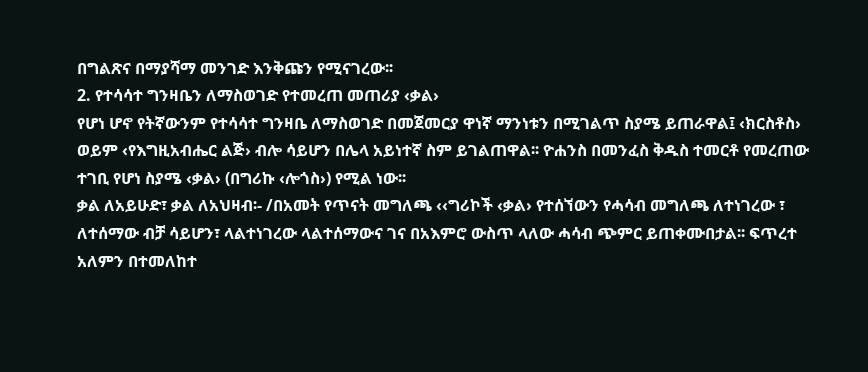በግልጽና በማያሻማ መንገድ እንቅጩን የሚናገረው፡፡
2. የተሳሳተ ግንዛቤን ለማስወገድ የተመረጠ መጠሪያ ‹ቃል›
የሆነ ሆኖ የትኛውንም የተሳሳተ ግንዛቤ ለማስወገድ በመጀመርያ ዋነኛ ማንነቱን በሚገልጥ ስያሜ ይጠራዋል፤ ‹ክርስቶስ› ወይም ‹የእግዚአብሔር ልጅ› ብሎ ሳይሆን በሌላ አይነተኛ ስም ይገልጠዋል፡፡ ዮሐንስ በመንፈስ ቅዱስ ተመርቶ የመረጠው ተገቢ የሆነ ስያሜ ‹ቃል› (በግሪኩ ‹ሎጎስ›) የሚል ነው፡፡
ቃል ለአይሁድ፣ ቃል ለአህዛብ፡- /በአመት የጥናት መግለጫ ‹‹ግሪኮች ‹ቃል› የተሰኘውን የሓሳብ መግለጫ ለተነገረው ፣ ለተሰማው ብቻ ሳይሆን፣ ላልተነገረው ላልተሰማውና ገና በአእምሮ ውስጥ ላለው ሓሳብ ጭምር ይጠቀሙበታል፡፡ ፍጥረተ አለምን በተመለከተ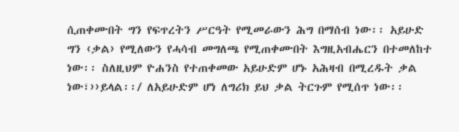ሲጠቀሙበት ግን የፍጥረትን ሥርዓት የሚመራውን ሕግ በማሰብ ነው፡፡ አይሁድ ግን ‹ቃል› የሚለውን የሓሳብ መግለጫ የሚጠቀሙበት እግዚአብሔርን በተመለከተ ነው፡፡ ስለዚህም ዮሐንስ የተጠቀመው አይሁድም ሆኑ አሕዛብ በሚረዱት ቃል ነው፣››ይላል፡፡/ ለአይሁድም ሆነ ለግሪክ ይህ ቃል ትርጉም የሚሰጥ ነው፡፡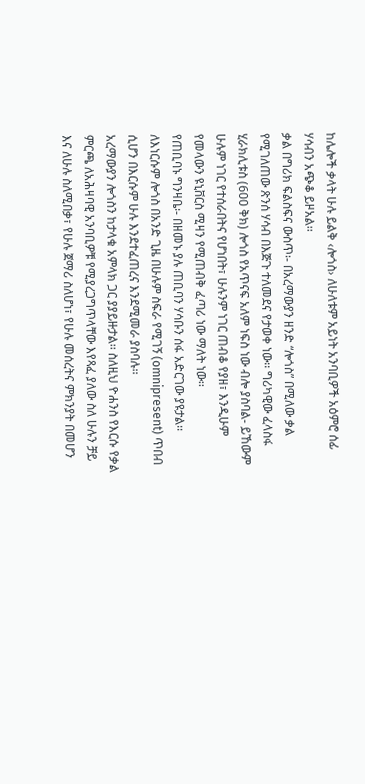ከሌሎች ቃላት ሁሉ ይልቅ ‹ሎጎስ› ለሁለቱም አይነት አንባቢዎች አዕምሮ ሰፊ ሃሳብን አጭቆ ይዞአል፡፡
ቃል በግሪክ ፍልስፍና ውስጥ፡- በአረማውያን ዘንድ “ሎጎስ” በሚለው ቃል የሚገለጠው ጽንሰ ሃሳብ በእጅጉ ተለመደና የታወቀ ነው፡፡ ግሪካዊው ፈላስፋ ሂራክሊቱስ (600 ቅክ) ሎጎስ የአጥናፍ አለም ነፍስ ነው ብሎ ያስባል- ይኸውም ሁሉም ነገር የተሰራበትና የሆነበት፣ ሁሉንም ነገር ጠብቆ የያዘ፣ እንዲሁም የመላውን ዩኒቨርስ ሚዛን የሚጠብቅ ፈጣሪ ነው ማለት ነው፡፡
የጠቢባኑ ግንዛቤ፡- በዘመኑ ያሉ ጠቢባን ሃሳቡን ሰፋ አድርገው ያዩታል፡፡ ለእነርሱም ሎጎስ በአንድ ጊዜ በሁሉም ስፍራ የሚገኝ (omnipresent) ጥበብ ሲሆን በእርሱም ሁሉ እንደተፈጠረና እንደሚመራ ያስባሉ፡፡
አረማውያን ሎጎስን ከታላቁ አምላክ ጋር ያያይዙታል፡፡ ስለዚህ ዮሐንስ የእርሱ የቃል ምርጫ ለአሕዛባዊ አንባቢዎቹ የሚያረጋግጥላቸው እየጻፈ ያለው ስለ ሁሉን ቻይ እና ለሁሉ ስለሚበቃ፣ የሁሉ ጀማሪ ስለሆነ፣ የሁሉ መሰረትና ምክንያት በመሆን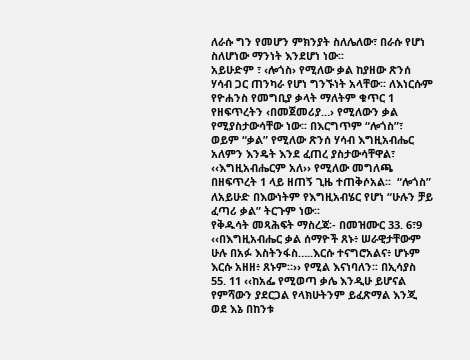ለራሱ ግን የመሆን ምክንያት ስለሌለው፣ በራሱ የሆነ ስለሆነው ማንነት እንደሆነ ነው፡፡
አይሁድም ፣ ‹ሎጎስ› የሚለው ቃል ከያዘው ጽንሰ ሃሳብ ጋር ጠንካራ የሆነ ግንኙነት አላቸው፡፡ ለእነርሱም የዮሐንስ የመግቢያ ቃላት ማለትም ቁጥር 1 የዘፍጥረትን ‹በመጀመሪያ…› የሚለውን ቃል የሚያስታውሳቸው ነው፡፡ በእርግጥም “ሎጎስ”፣ ወይም “ቃል” የሚለው ጽንሰ ሃሳብ እግዚአብሔር አለምን እንዴት እንደ ፈጠረ ያስታውሳቸዋል፣ ‹‹እግዚአብሔርም አለ›› የሚለው መግለጫ በዘፍጥረት 1 ላይ ዘጠኝ ጊዜ ተጠቅሶአል፡፡  “ሎጎስ” ለአይሁድ በእውነትም የእግዚአብሄር የሆነ “ሁሉን ቻይ ፈጣሪ ቃል” ትርጉም ነው፡፡
የቅዱሳት መጻሕፍት ማስረጃ፡- በመዝሙር 33. 6፣9 ‹‹በእግዚአብሔር ቃል ሰማዮች ጸኑ፥ ሠራዊታቸውም ሁሉ በአፉ እስትንፋስ…..እርሱ ተናግሮአልና፥ ሆኑም እርሱ አዘዘ፥ ጸኑም።›› የሚል እናነባለን፡፡ በኢሳያስ 55. 11 ‹‹ከአፌ የሚወጣ ቃሌ እንዲሁ ይሆናል የምሻውን ያደርጋል የላክሁትንም ይፈጽማል እንጂ ወደ እኔ በከንቱ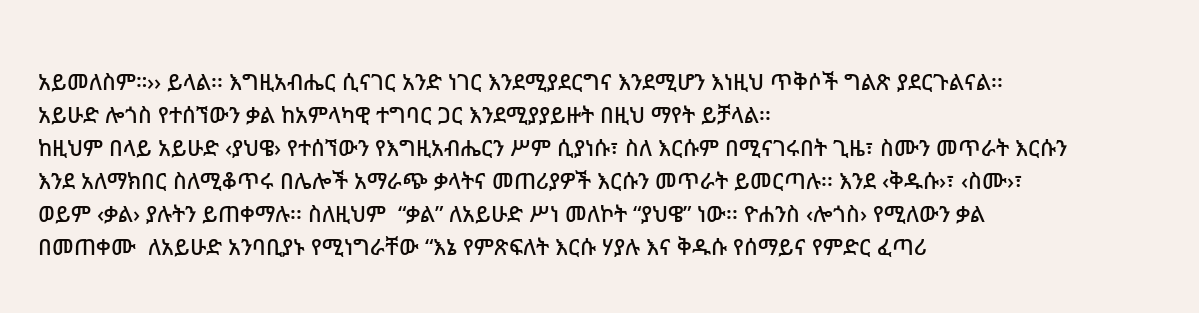አይመለስም።›› ይላል፡፡ እግዚአብሔር ሲናገር አንድ ነገር እንደሚያደርግና እንደሚሆን እነዚህ ጥቅሶች ግልጽ ያደርጉልናል፡፡ አይሁድ ሎጎስ የተሰኘውን ቃል ከአምላካዊ ተግባር ጋር እንደሚያያይዙት በዚህ ማየት ይቻላል፡፡
ከዚህም በላይ አይሁድ ‹ያህዌ› የተሰኘውን የእግዚአብሔርን ሥም ሲያነሱ፣ ስለ እርሱም በሚናገሩበት ጊዜ፣ ስሙን መጥራት እርሱን እንደ አለማክበር ስለሚቆጥሩ በሌሎች አማራጭ ቃላትና መጠሪያዎች እርሱን መጥራት ይመርጣሉ፡፡ እንደ ‹ቅዱሱ›፣ ‹ስሙ›፣ ወይም ‹ቃል› ያሉትን ይጠቀማሉ፡፡ ስለዚህም  “ቃል” ለአይሁድ ሥነ መለኮት “ያህዌ” ነው፡፡ ዮሐንስ ‹ሎጎስ› የሚለውን ቃል በመጠቀሙ  ለአይሁድ አንባቢያኑ የሚነግራቸው “እኔ የምጽፍለት እርሱ ሃያሉ እና ቅዱሱ የሰማይና የምድር ፈጣሪ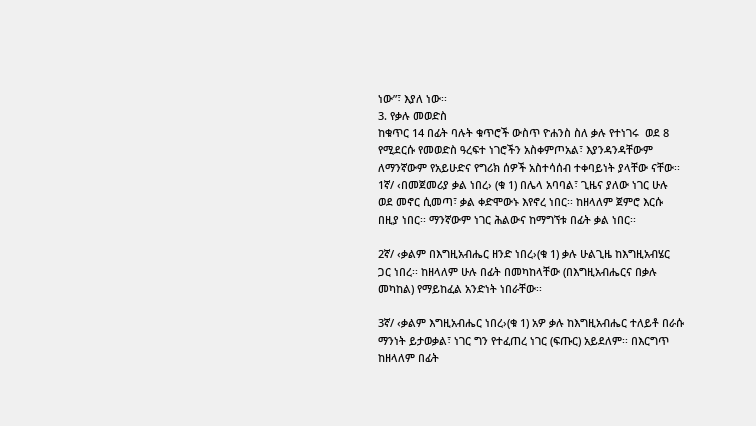ነው”፣ እያለ ነው፡፡
3. የቃሉ መወድስ
ከቁጥር 14 በፊት ባሉት ቁጥሮች ውስጥ ዮሐንስ ስለ ቃሉ የተነገሩ  ወደ 8 የሚደርሱ የመወድስ ዓረፍተ ነገሮችን አስቀምጦአል፣ እያንዳንዳቸውም ለማንኛውም የአይሁድና የግሪክ ሰዎች አስተሳሰብ ተቀባይነት ያላቸው ናቸው፡፡
1ኛ/ ‹በመጀመሪያ ቃል ነበረ› (ቁ 1) በሌላ አባባል፣ ጊዜና ያለው ነገር ሁሉ ወደ መኖር ሲመጣ፣ ቃል ቀድሞውኑ እየኖረ ነበር፡፡ ከዘላለም ጀምሮ እርሱ በዚያ ነበር፡፡ ማንኛውም ነገር ሕልውና ከማግኘቱ በፊት ቃል ነበር፡፡

2ኛ/ ‹ቃልም በእግዚአብሔር ዘንድ ነበረ›(ቁ 1) ቃሉ ሁልጊዜ ከእግዚአብሄር ጋር ነበረ፡፡ ከዘላለም ሁሉ በፊት በመካከላቸው (በእግዚአብሔርና በቃሉ መካከል) የማይከፈል አንድነት ነበራቸው፡፡

3ኛ/ ‹ቃልም እግዚአብሔር ነበረ›(ቁ 1) አዎ ቃሉ ከእግዚአብሔር ተለይቶ በራሱ ማንነት ይታወቃል፣ ነገር ግን የተፈጠረ ነገር (ፍጡር) አይደለም፡፡ በእርግጥ ከዘላለም በፊት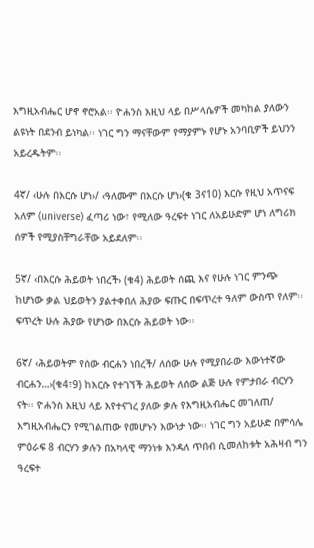እግዚአብሔር ሆኖ ኖሮአል፡፡ ዮሐንስ እዚህ ላይ በሥላሴዎች መካከል ያለውን ልዩነት በደንብ ይነካል፡፡ ነገር ግን ማናቸውም የማያምኑ የሆኑ አንባቢዎች ይህንን አይረዱትም፡፡

4ኛ/ ‹ሁሉ በእርሱ ሆነ›/ ‹ዓለሙም በእርሱ ሆነ›(ቁ 3ና10) እርሱ የዚህ አጥናፍ አለም (universe) ፈጣሪ ነው፣ የሚለው ዓረፍተ ነገር ለአይሁድም ሆነ ለግሪክ ሰዎች የሚያስቸግራቸው አይደለም፡፡

5ኛ/ ‹በእርሱ ሕይወት ነበረች› (ቁ4) ሕይወት ሰጪ እና የሁሉ ነገር ምንጭ ከሆነው ቃል ህይወትን ያልተቀበለ ሕያው ፍጡር በፍጥረተ ዓለም ውስጥ የለም፡፡ ፍጥረት ሁሉ ሕያው የሆነው በእርሱ ሕይወት ነው፡፡

6ኛ/ ‹ሕይወትም የሰው ብርሐን ነበረች/ ለሰው ሁሉ የሚያበራው እውነተኛው ብርሐን…›(ቁ4፣9) ከእርሱ የተገኘች ሕይወት ለሰው ልጅ ሁሉ የምታበራ ብርሃን ናት፡፡ ዮሐንስ እዚህ ላይ እየተናገረ ያለው ቃሉ የእግዚአብሔር መገለጠ/ እግዚአብሔርን የሚገልጠው የመሆኑን እውነታ ነው፡፡ ነገር ግን አይሁድ በምሳሌ ምዕራፍ 8 ብርሃን ቃሉን በአካላዊ ማንነቱ እንዳለ ጥበብ ሲመለከቱት አሕዛብ ግን ዓረፍተ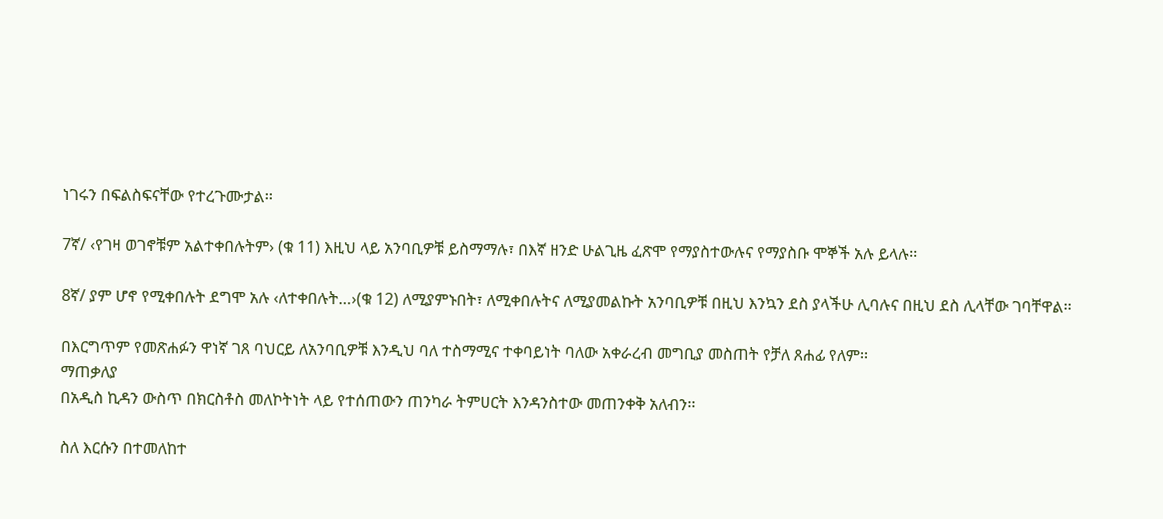ነገሩን በፍልስፍናቸው የተረጉሙታል፡፡

7ኛ/ ‹የገዛ ወገኖቹም አልተቀበሉትም› (ቁ 11) እዚህ ላይ አንባቢዎቹ ይስማማሉ፣ በእኛ ዘንድ ሁልጊዜ ፈጽሞ የማያስተውሉና የማያስቡ ሞኞች አሉ ይላሉ፡፡

8ኛ/ ያም ሆኖ የሚቀበሉት ደግሞ አሉ ‹ለተቀበሉት…›(ቁ 12) ለሚያምኑበት፣ ለሚቀበሉትና ለሚያመልኩት አንባቢዎቹ በዚህ እንኳን ደስ ያላችሁ ሊባሉና በዚህ ደስ ሊላቸው ገባቸዋል፡፡

በእርግጥም የመጽሐፉን ዋነኛ ገጸ ባህርይ ለአንባቢዎቹ እንዲህ ባለ ተስማሚና ተቀባይነት ባለው አቀራረብ መግቢያ መስጠት የቻለ ጸሐፊ የለም፡፡
ማጠቃለያ
በአዲስ ኪዳን ውስጥ በክርስቶስ መለኮትነት ላይ የተሰጠውን ጠንካራ ትምሀርት እንዳንስተው መጠንቀቅ አለብን፡፡

ስለ እርሱን በተመለከተ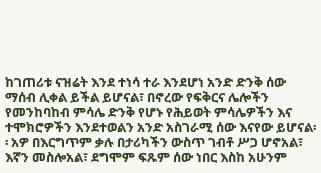ከገጠሪቱ ናዝሬት እንደ ተነሳ ተራ እንደሆነ አንድ ድንቅ ሰው ማሰብ ሊቀል ይችል ይሆናል፣ በኖረው የፍቅርና ሌሎችን የመንከባከብ ምሳሌ ድንቅ የሆኑ የሕይወት ምሳሌዎችን እና ተሞክሮዎችን እንደተወልን አንድ አስገራሚ ሰው እናየው ይሆናል፡፡ አዎ በእርግጥም ቃሉ በታሪካችን ውስጥ ገብቶ ሥጋ ሆኖአል፣ እኛን መስሎአል፣ ደግሞም ፍጹም ሰው ነበር እስከ አሁንም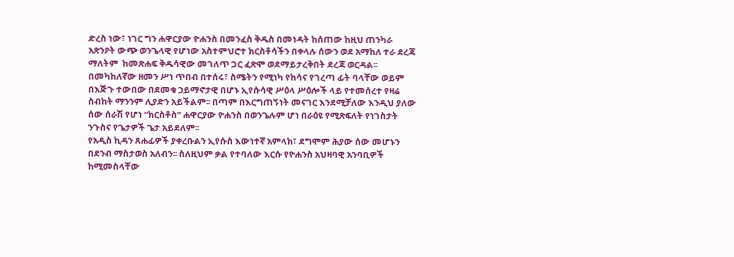ድረስ ነው፣ ነገር ግን ሐዋርያው ዮሐንስ በመንፈስ ቅዱስ በመነዳት ከሰጠው ከዚህ ጠንካራ አጽንዖት ውጭ ወንጌላዊ የሆነው አስተምህሮተ ክርስቶሳችን በቀላሉ ሰውን ወደ አማከለ ተራ ደረጃ ማለትም  ከመጽሐፍ ቅዱሳዊው መገለጥ ጋር ፈጽሞ ወደማይታረቅበት ደረጃ ወርዳል፡፡
በመካከለኛው ዘመን ሥነ ጥበብ በተሰሩ፣ ስሜትን የሚነካ የከሳና የገረጣ ፊት ባላቸው ወይም በእጅጉ ተውበው በደመቁ ኃይማኖታዊ በሆኑ ኢየሱሳዊ ሥዕላ ሥዕሎች ላይ የተመሰረተ የዛሬ ስብከት ማንንም ሊያድን አይችልም፡፡ በጣም በእርግጠኝነት መናገር እንደሚቻለው እንዲህ ያለው ሰው ሰራሽ የሆነ “ክርስቶስ” ሐዋርያው ዮሐንስ በወንጌሉም ሆነ በራዕዩ የሚጽፍለት የነገስታት ንጉስና የጌታዎች ጌታ አይደለም፡፡
የአዲስ ኪዳን ጸሐፊዎች ያቀረቡልን ኢየሱስ እውነተኛ አምላክ፣ ደግሞም ሕያው ሰው መሆኑን በደንብ ማስታወስ አለብን፡፡ ስለዚህም ቃል የተባለው እርሱ የዮሐንስ አህዛባዊ አንባቢዎች ከሚመስላቸው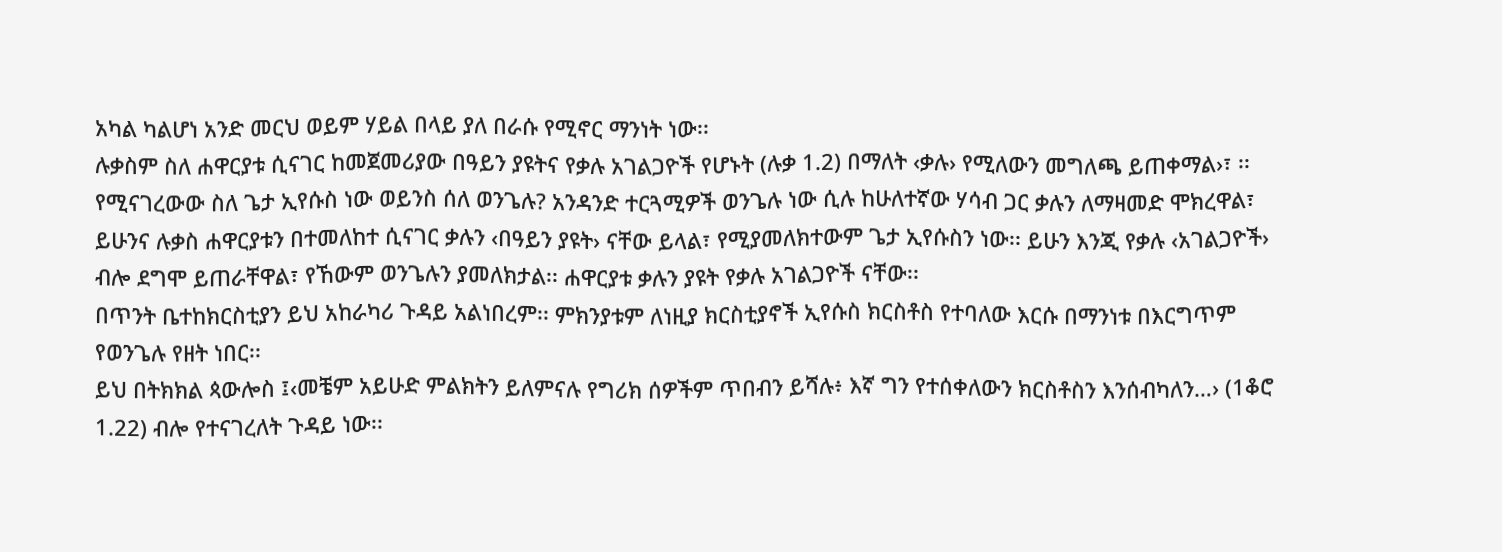አካል ካልሆነ አንድ መርህ ወይም ሃይል በላይ ያለ በራሱ የሚኖር ማንነት ነው፡፡
ሉቃስም ስለ ሐዋርያቱ ሲናገር ከመጀመሪያው በዓይን ያዩትና የቃሉ አገልጋዮች የሆኑት (ሉቃ 1.2) በማለት ‹ቃሉ› የሚለውን መግለጫ ይጠቀማል›፣ ፡፡ የሚናገረውው ስለ ጌታ ኢየሱስ ነው ወይንስ ሰለ ወንጌሉ? አንዳንድ ተርጓሚዎች ወንጌሉ ነው ሲሉ ከሁለተኛው ሃሳብ ጋር ቃሉን ለማዛመድ ሞክረዋል፣ ይሁንና ሉቃስ ሐዋርያቱን በተመለከተ ሲናገር ቃሉን ‹በዓይን ያዩት› ናቸው ይላል፣ የሚያመለክተውም ጌታ ኢየሱስን ነው፡፡ ይሁን እንጂ የቃሉ ‹አገልጋዮች› ብሎ ደግሞ ይጠራቸዋል፣ የኸውም ወንጌሉን ያመለክታል፡፡ ሐዋርያቱ ቃሉን ያዩት የቃሉ አገልጋዮች ናቸው፡፡
በጥንት ቤተከክርስቲያን ይህ አከራካሪ ጉዳይ አልነበረም፡፡ ምክንያቱም ለነዚያ ክርስቲያኖች ኢየሱስ ክርስቶስ የተባለው እርሱ በማንነቱ በእርግጥም የወንጌሉ የዘት ነበር፡፡
ይህ በትክክል ጳውሎስ ፤‹መቼም አይሁድ ምልክትን ይለምናሉ የግሪክ ሰዎችም ጥበብን ይሻሉ፥ እኛ ግን የተሰቀለውን ክርስቶስን እንሰብካለን…› (1ቆሮ 1.22) ብሎ የተናገረለት ጉዳይ ነው፡፡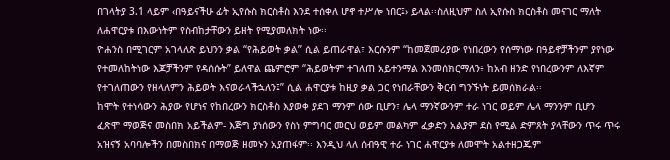በገላትያ 3.1 ላይም ‹በዓይናችሁ ፊት ኢየሱስ ክርስቶስ እንደ ተሰቀለ ሆኖ ተሥሎ ነበር፤› ይላል፡፡ስለዚህም ስለ ኢየሱስ ክርስቶስ መናገር ማለት ለሐዋርያቱ በእውነትም የስብከታቸውን ይዘት የሚያመለክት ነው፡፡
ዮሐንስ በሚገርም አገላለጽ ይህንን ቃል “የሕይወት ቃል” ሲል ይጠራዋል፣ እርሱንም “ከመጀመሪያው የነበረውን የሰማነው በዓይኖቻችንም ያየነው የተመለከትነው እጆቻችንም የዳሰሱት” ይለዋል ጨምሮም “ሕይወትም ተገለጠ አይተንማል እንመሰክርማለን፥ ከአብ ዘንድ የነበረውንም ለእኛም የተገለጠውን የዘላለምን ሕይወት እናወራላችኋለን፤” ሲል ሐዋርያቱ ከዚያ ቃል ጋር የነበራቸውን ቅርብ ግንኙነት ይመሰክራል፡፡
ከሞት የተነሳውን ሕያው የሆነና የከበረውን ክርስቶስ እያወቀ ያደገ ማንም ሰው ቢሆን፣ ሌላ ማንኛውንም ተራ ነገር ወይም ሌላ ማንንም ቢሆን ፈጽሞ ማወጅና መስበክ አይችልም- እጅግ ያነሰውን የስነ ምግባር መርህ ወይም መልካም ፈቃድን አልያም ደስ የሚል ድምጸት ያላቸውን ጥሩ ጥሩ አዝናኝ አባባሎችን በመስበክና በማወጅ ዘመኑን አያጠፋም፡፡ እንዲህ ላለ ሰብዓዊ ተራ ነገር ሐዋርያቱ ለመሞት አልተዘጋጁም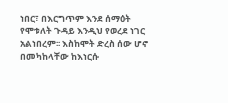ነበር፣ በእርግጥም እንደ ሰማዕት የሞቱለት ጉዳይ እንዲህ የወረደ ነገር አልነበረም፡፡ እስከሞት ድረስ ሰው ሆኖ በመካከላቸው ከእነርሱ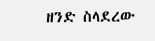ዘንድ ስላደረው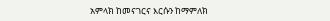አምላክ ከመናገርና እርሱን ከማምለክ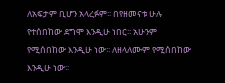ለአፍታም ቢሆን አላረፉም፡፡ በየዘመናቱ ሁሉ የተሰበከው ደግሞ እንዲሁ ነበር፡፡ አሁንም የሚሰበከው እንዲሁ ነው፡፡ ለዘላለሙም የሚሰበከው እንዲሁ ነው፡፡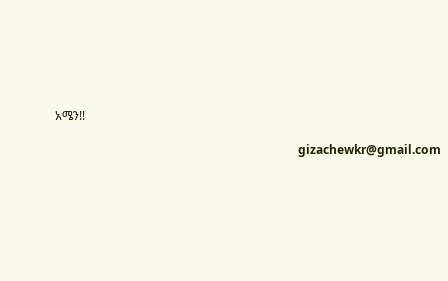አሜን!!

                                                                                 gizachewkr@gmail.com